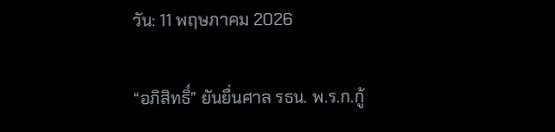วัน: 11 พฤษภาคม 2026

“อภิสิทธิ์” ยันยื่นศาล รธน. พ.ร.ก.กู้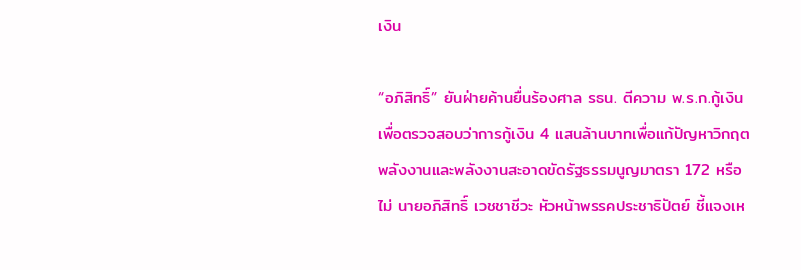เงิน

“อภิสิทธิ์” ยันฝ่ายค้านยื่นร้องศาล รธน. ตีความ พ.ร.ก.กู้เงิน เพื่อตรวจสอบว่าการกู้เงิน 4 แสนล้านบาทเพื่อแก้ปัญหาวิกฤตพลังงานและพลังงานสะอาดขัดรัฐธรรมนูญมาตรา 172 หรือไม่ นายอภิสิทธิ์ เวชชาชีวะ หัวหน้าพรรคประชาธิปัตย์ ชี้แจงเห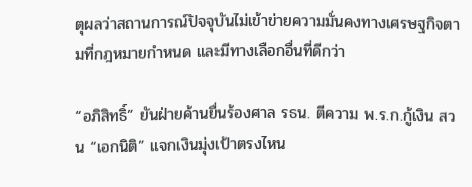ตุผลว่าสถานการณ์ปัจจุบันไม่เข้าข่ายความมั่นคงทางเศรษฐกิจตามที่กฎหมายกำหนด และมีทางเลือกอื่นที่ดีกว่า

“อภิสิทธิ์” ยันฝ่ายค้านยื่นร้องศาล รธน. ตีความ พ.ร.ก.กู้เงิน สวน “เอกนิติ” แจกเงินมุ่งเป้าตรงไหน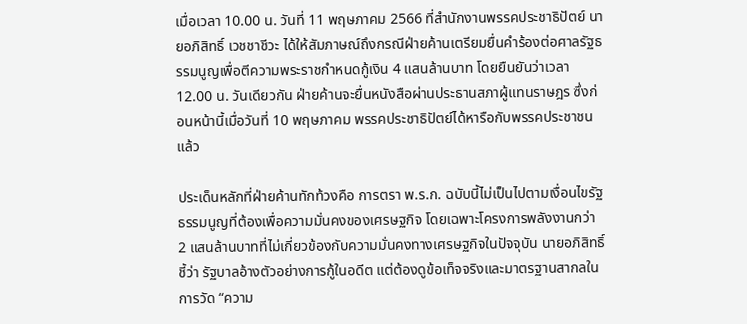เมื่อเวลา 10.00 น. วันที่ 11 พฤษภาคม 2566 ที่สำนักงานพรรคประชาธิปัตย์ นายอภิสิทธิ์ เวชชาชีวะ ได้ให้สัมภาษณ์ถึงกรณีฝ่ายค้านเตรียมยื่นคำร้องต่อศาลรัฐธรรมนูญเพื่อตีความพระราชกำหนดกู้เงิน 4 แสนล้านบาท โดยยืนยันว่าเวลา 12.00 น. วันเดียวกัน ฝ่ายค้านจะยื่นหนังสือผ่านประธานสภาผู้แทนราษฎร ซึ่งก่อนหน้านี้เมื่อวันที่ 10 พฤษภาคม พรรคประชาธิปัตย์ได้หารือกับพรรคประชาชนแล้ว

ประเด็นหลักที่ฝ่ายค้านทักท้วงคือ การตรา พ.ร.ก. ฉบับนี้ไม่เป็นไปตามเงื่อนไขรัฐธรรมนูญที่ต้องเพื่อความมั่นคงของเศรษฐกิจ โดยเฉพาะโครงการพลังงานกว่า 2 แสนล้านบาทที่ไม่เกี่ยวข้องกับความมั่นคงทางเศรษฐกิจในปัจจุบัน นายอภิสิทธิ์ ชี้ว่า รัฐบาลอ้างตัวอย่างการกู้ในอดีต แต่ต้องดูข้อเท็จจริงและมาตรฐานสากลในการวัด “ความ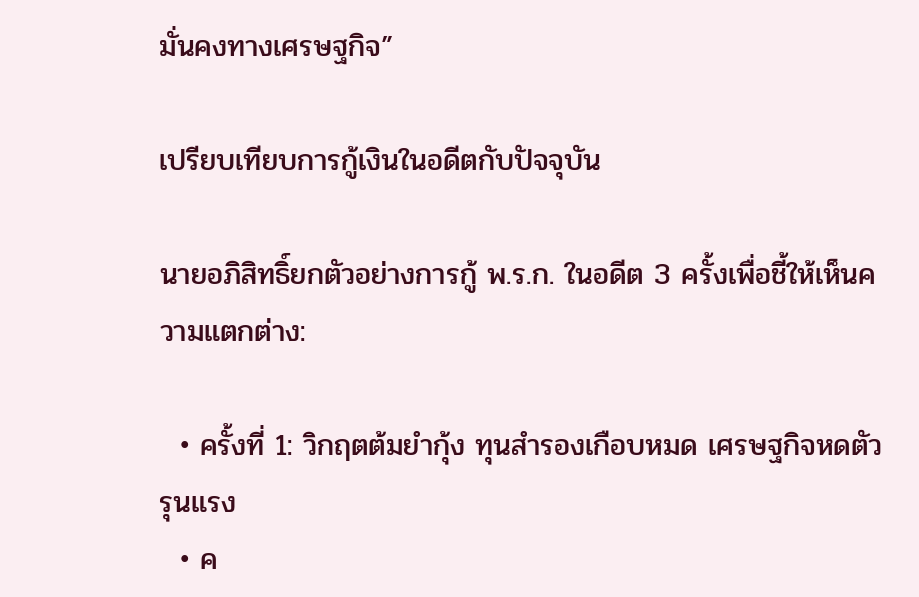มั่นคงทางเศรษฐกิจ”

เปรียบเทียบการกู้เงินในอดีตกับปัจจุบัน

นายอภิสิทธิ์ยกตัวอย่างการกู้ พ.ร.ก. ในอดีต 3 ครั้งเพื่อชี้ให้เห็นความแตกต่าง:

  • ครั้งที่ 1: วิกฤตต้มยำกุ้ง ทุนสำรองเกือบหมด เศรษฐกิจหดตัวรุนแรง
  • ค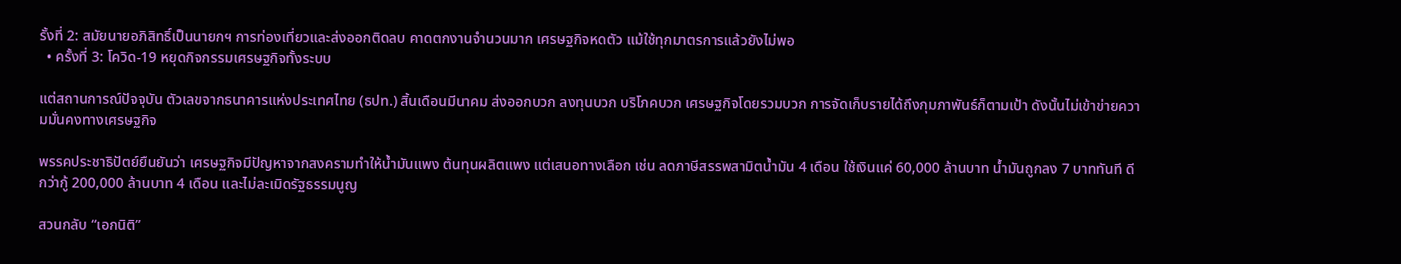รั้งที่ 2: สมัยนายอภิสิทธิ์เป็นนายกฯ การท่องเที่ยวและส่งออกติดลบ คาดตกงานจำนวนมาก เศรษฐกิจหดตัว แม้ใช้ทุกมาตรการแล้วยังไม่พอ
  • ครั้งที่ 3: โควิด-19 หยุดกิจกรรมเศรษฐกิจทั้งระบบ

แต่สถานการณ์ปัจจุบัน ตัวเลขจากธนาคารแห่งประเทศไทย (ธปท.) สิ้นเดือนมีนาคม ส่งออกบวก ลงทุนบวก บริโภคบวก เศรษฐกิจโดยรวมบวก การจัดเก็บรายได้ถึงกุมภาพันธ์ก็ตามเป้า ดังนั้นไม่เข้าข่ายความมั่นคงทางเศรษฐกิจ

พรรคประชาธิปัตย์ยืนยันว่า เศรษฐกิจมีปัญหาจากสงครามทำให้น้ำมันแพง ต้นทุนผลิตแพง แต่เสนอทางเลือก เช่น ลดภาษีสรรพสามิตน้ำมัน 4 เดือน ใช้เงินแค่ 60,000 ล้านบาท น้ำมันถูกลง 7 บาททันที ดีกว่ากู้ 200,000 ล้านบาท 4 เดือน และไม่ละเมิดรัฐธรรมนูญ

สวนกลับ “เอกนิติ”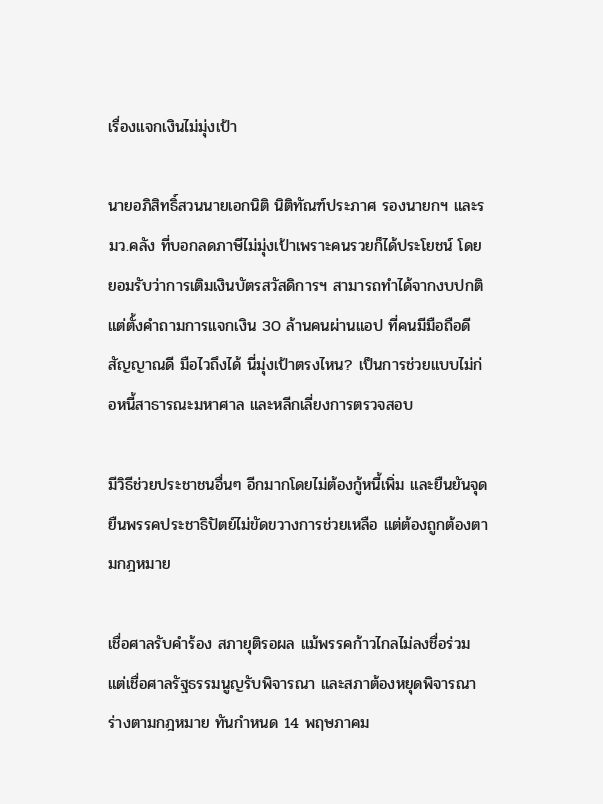เรื่องแจกเงินไม่มุ่งเป้า

นายอภิสิทธิ์สวนนายเอกนิติ นิติทัณฑ์ประภาศ รองนายกฯ และรมว.คลัง ที่บอกลดภาษีไม่มุ่งเป้าเพราะคนรวยก็ได้ประโยชน์ โดยยอมรับว่าการเติมเงินบัตรสวัสดิการฯ สามารถทำได้จากงบปกติ แต่ตั้งคำถามการแจกเงิน 30 ล้านคนผ่านแอป ที่คนมีมือถือดี สัญญาณดี มือไวถึงได้ นี่มุ่งเป้าตรงไหน? เป็นการช่วยแบบไม่ก่อหนี้สาธารณะมหาศาล และหลีกเลี่ยงการตรวจสอบ

มีวิธีช่วยประชาชนอื่นๆ อีกมากโดยไม่ต้องกู้หนี้เพิ่ม และยืนยันจุดยืนพรรคประชาธิปัตย์ไม่ขัดขวางการช่วยเหลือ แต่ต้องถูกต้องตามกฎหมาย

เชื่อศาลรับคำร้อง สภายุติรอผล แม้พรรคก้าวไกลไม่ลงชื่อร่วม แต่เชื่อศาลรัฐธรรมนูญรับพิจารณา และสภาต้องหยุดพิจารณาร่างตามกฎหมาย ทันกำหนด 14 พฤษภาคม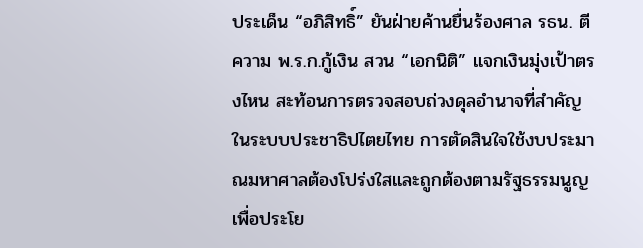ประเด็น “อภิสิทธิ์” ยันฝ่ายค้านยื่นร้องศาล รธน. ตีความ พ.ร.ก.กู้เงิน สวน “เอกนิติ” แจกเงินมุ่งเป้าตรงไหน สะท้อนการตรวจสอบถ่วงดุลอำนาจที่สำคัญในระบบประชาธิปไตยไทย การตัดสินใจใช้งบประมาณมหาศาลต้องโปร่งใสและถูกต้องตามรัฐธรรมนูญเพื่อประโย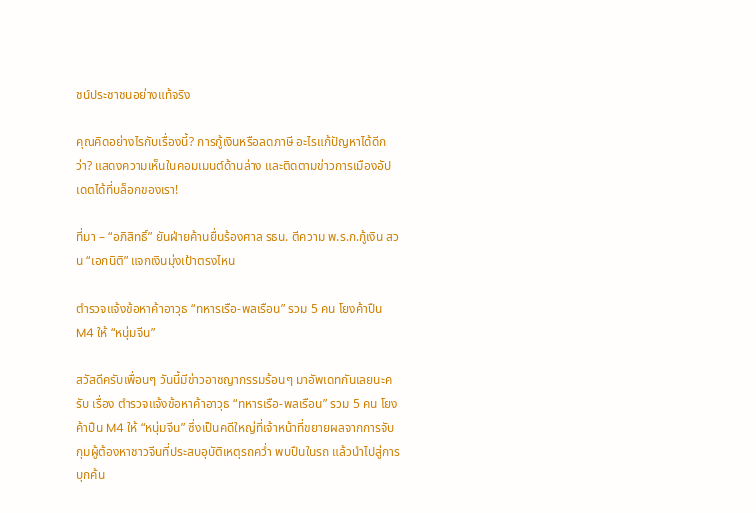ชน์ประชาชนอย่างแท้จริง

คุณคิดอย่างไรกับเรื่องนี้? การกู้เงินหรือลดภาษี อะไรแก้ปัญหาได้ดีกว่า? แสดงความเห็นในคอมเมนต์ด้านล่าง และติดตามข่าวการเมืองอัปเดตได้ที่บล็อกของเรา!

ที่มา – “อภิสิทธิ์” ยันฝ่ายค้านยื่นร้องศาล รธน. ตีความ พ.ร.ก.กู้เงิน สวน “เอกนิติ” แจกเงินมุ่งเป้าตรงไหน

ตำรวจแจ้งข้อหาค้าอาวุธ “ทหารเรือ-พลเรือน” รวม 5 คน โยงค้าปืน M4 ให้ “หนุ่มจีน”

สวัสดีครับเพื่อนๆ วันนี้มีข่าวอาชญากรรมร้อนๆ มาอัพเดทกันเลยนะครับ เรื่อง ตำรวจแจ้งข้อหาค้าอาวุธ “ทหารเรือ-พลเรือน” รวม 5 คน โยงค้าปืน M4 ให้ “หนุ่มจีน” ซึ่งเป็นคดีใหญ่ที่เจ้าหน้าที่ขยายผลจากการจับกุมผู้ต้องหาชาวจีนที่ประสบอุบัติเหตุรถคว่ำ พบปืนในรถ แล้วนำไปสู่การบุกค้น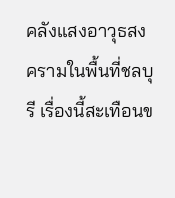คลังแสงอาวุธสงครามในพื้นที่ชลบุรี เรื่องนี้สะเทือนข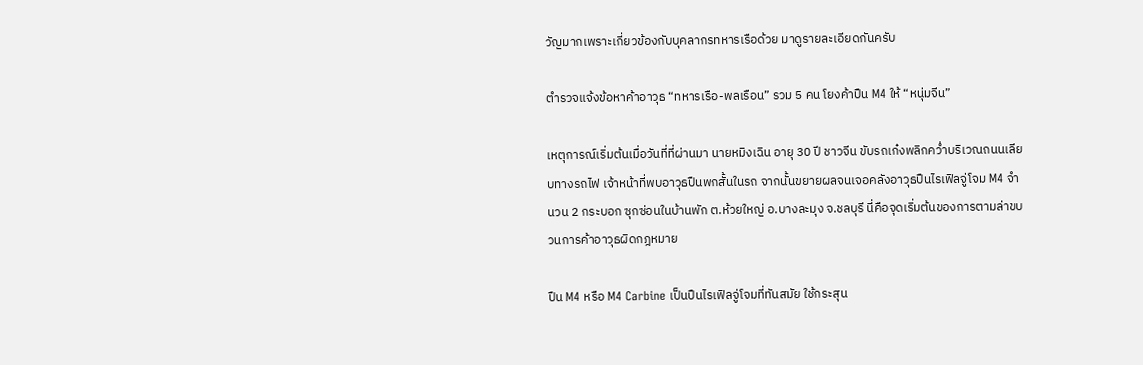วัญมากเพราะเกี่ยวข้องกับบุคลากรทหารเรือด้วย มาดูรายละเอียดกันครับ

ตำรวจแจ้งข้อหาค้าอาวุธ “ทหารเรือ-พลเรือน” รวม 5 คน โยงค้าปืน M4 ให้ “หนุ่มจีน”

เหตุการณ์เริ่มต้นเมื่อวันที่ที่ผ่านมา นายหมิงเฉิน อายุ 30 ปี ชาวจีน ขับรถเก๋งพลิกคว่ำบริเวณถนนเลียบทางรถไฟ เจ้าหน้าที่พบอาวุธปืนพกสั้นในรถ จากนั้นขยายผลจนเจอคลังอาวุธปืนไรเฟิลจู่โจม M4 จำนวน 2 กระบอก ซุกซ่อนในบ้านพัก ต.ห้วยใหญ่ อ.บางละมุง จ.ชลบุรี นี่คือจุดเริ่มต้นของการตามล่าขบวนการค้าอาวุธผิดกฎหมาย

ปืน M4 หรือ M4 Carbine เป็นปืนไรเฟิลจู่โจมที่ทันสมัย ใช้กระสุน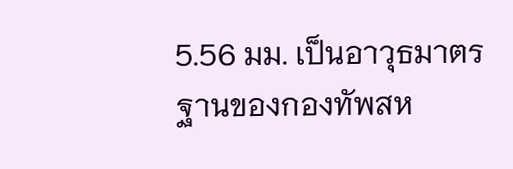5.56 มม. เป็นอาวุธมาตรฐานของกองทัพสห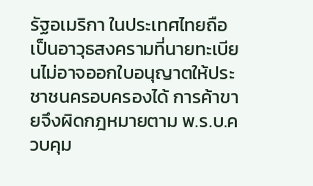รัฐอเมริกา ในประเทศไทยถือเป็นอาวุธสงครามที่นายทะเบียนไม่อาจออกใบอนุญาตให้ประชาชนครอบครองได้ การค้าขายจึงผิดกฎหมายตาม พ.ร.บ.ควบคุม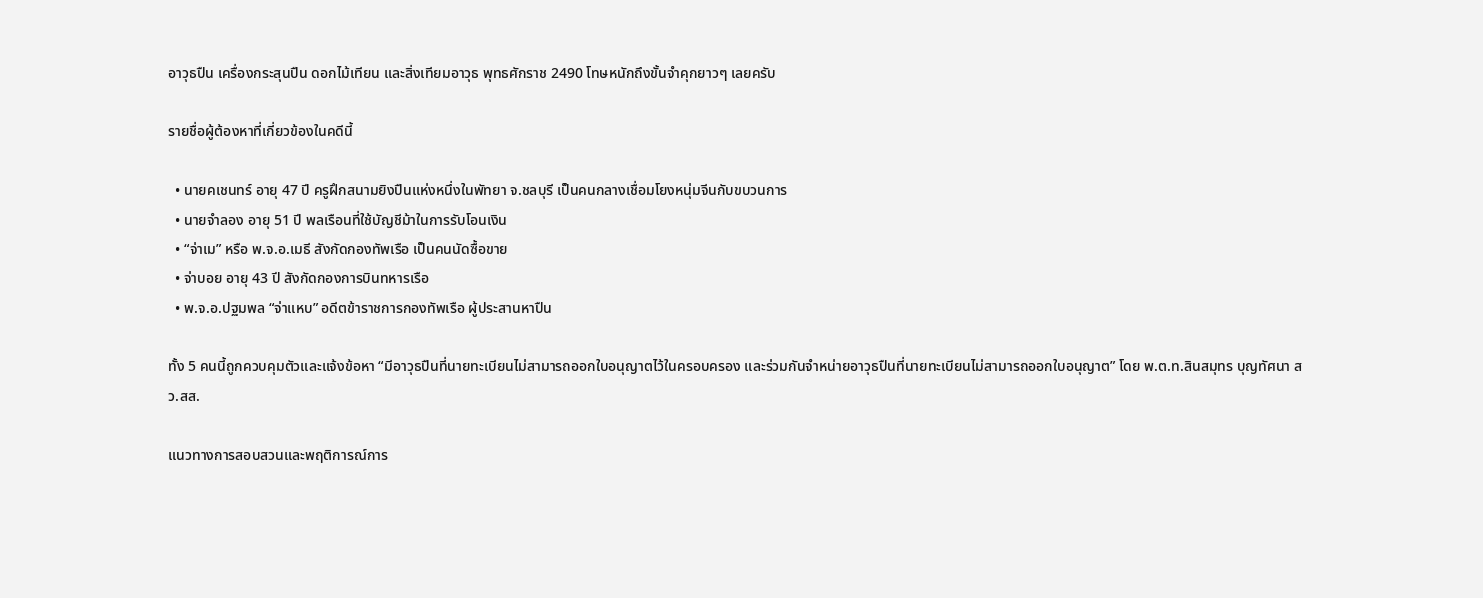อาวุธปืน เครื่องกระสุนปืน ดอกไม้เทียน และสิ่งเทียมอาวุธ พุทธศักราช 2490 โทษหนักถึงขั้นจำคุกยาวๆ เลยครับ

รายชื่อผู้ต้องหาที่เกี่ยวข้องในคดีนี้

  • นายคเชนทร์ อายุ 47 ปี ครูฝึกสนามยิงปืนแห่งหนึ่งในพัทยา จ.ชลบุรี เป็นคนกลางเชื่อมโยงหนุ่มจีนกับขบวนการ
  • นายจำลอง อายุ 51 ปี พลเรือนที่ใช้บัญชีม้าในการรับโอนเงิน
  • “จ่าเม” หรือ พ.จ.อ.เมธี สังกัดกองทัพเรือ เป็นคนนัดซื้อขาย
  • จ่าบอย อายุ 43 ปี สังกัดกองการบินทหารเรือ
  • พ.จ.อ.ปฐมพล “จ่าแหบ” อดีตข้าราชการกองทัพเรือ ผู้ประสานหาปืน

ทั้ง 5 คนนี้ถูกควบคุมตัวและแจ้งข้อหา “มีอาวุธปืนที่นายทะเบียนไม่สามารถออกใบอนุญาตไว้ในครอบครอง และร่วมกันจำหน่ายอาวุธปืนที่นายทะเบียนไม่สามารถออกใบอนุญาต” โดย พ.ต.ท.สินสมุทร บุญทัศนา สว.สส.

แนวทางการสอบสวนและพฤติการณ์การ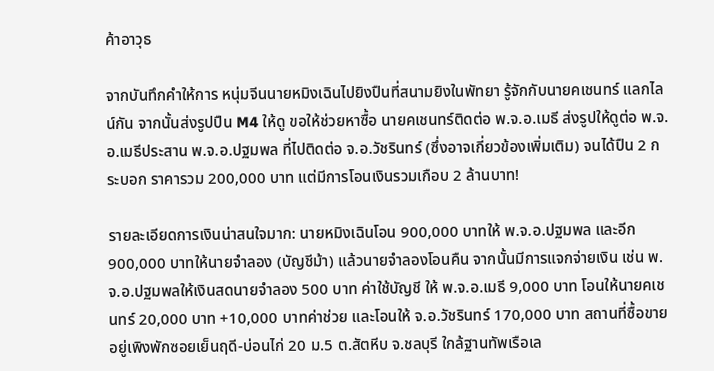ค้าอาวุธ

จากบันทึกคำให้การ หนุ่มจีนนายหมิงเฉินไปยิงปืนที่สนามยิงในพัทยา รู้จักกับนายคเชนทร์ แลกไลน์กัน จากนั้นส่งรูปปืน M4 ให้ดู ขอให้ช่วยหาซื้อ นายคเชนทร์ติดต่อ พ.จ.อ.เมธี ส่งรูปให้ดูต่อ พ.จ.อ.เมธีประสาน พ.จ.อ.ปฐมพล ที่ไปติดต่อ จ.อ.วัชรินทร์ (ซึ่งอาจเกี่ยวข้องเพิ่มเติม) จนได้ปืน 2 กระบอก ราคารวม 200,000 บาท แต่มีการโอนเงินรวมเกือบ 2 ล้านบาท!

รายละเอียดการเงินน่าสนใจมาก: นายหมิงเฉินโอน 900,000 บาทให้ พ.จ.อ.ปฐมพล และอีก 900,000 บาทให้นายจำลอง (บัญชีม้า) แล้วนายจำลองโอนคืน จากนั้นมีการแจกจ่ายเงิน เช่น พ.จ.อ.ปฐมพลให้เงินสดนายจำลอง 500 บาท ค่าใช้บัญชี ให้ พ.จ.อ.เมธี 9,000 บาท โอนให้นายคเชนทร์ 20,000 บาท +10,000 บาทค่าช่วย และโอนให้ จ.อ.วัชรินทร์ 170,000 บาท สถานที่ซื้อขายอยู่เพิงพักซอยเย็นฤดี-บ่อนไก่ 20 ม.5 ต.สัตหีบ จ.ชลบุรี ใกล้ฐานทัพเรือเล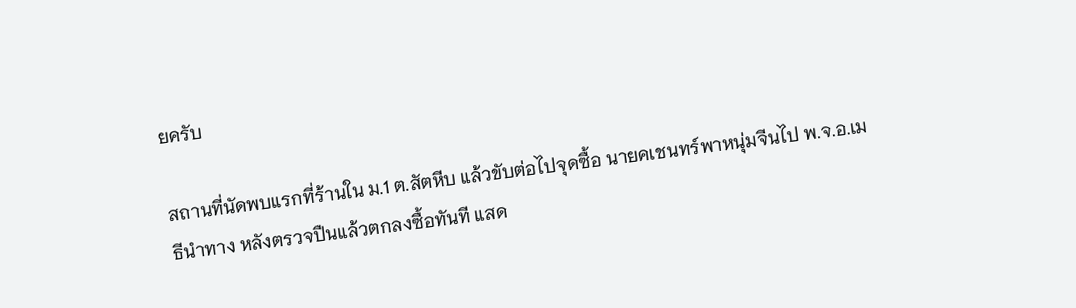ยครับ

สถานที่นัดพบแรกที่ร้านใน ม.1 ต.สัตหีบ แล้วขับต่อไปจุดซื้อ นายคเชนทร์พาหนุ่มจีนไป พ.จ.อ.เมธีนำทาง หลังตรวจปืนแล้วตกลงซื้อทันที แสด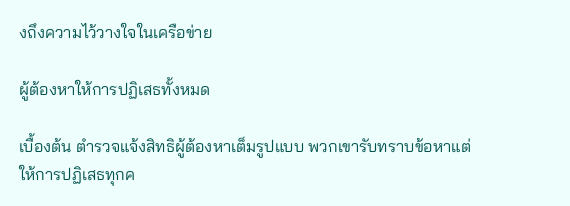งถึงความไว้วางใจในเครือข่าย

ผู้ต้องหาให้การปฏิเสธทั้งหมด

เบื้องต้น ตำรวจแจ้งสิทธิผู้ต้องหาเต็มรูปแบบ พวกเขารับทราบข้อหาแต่ให้การปฏิเสธทุกค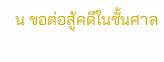น ขอต่อสู้คดีในชั้นศาล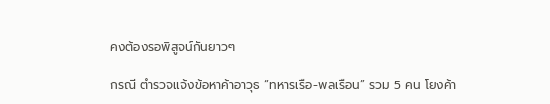คงต้องรอพิสูจน์กันยาวๆ

กรณี ตำรวจแจ้งข้อหาค้าอาวุธ “ทหารเรือ-พลเรือน” รวม 5 คน โยงค้า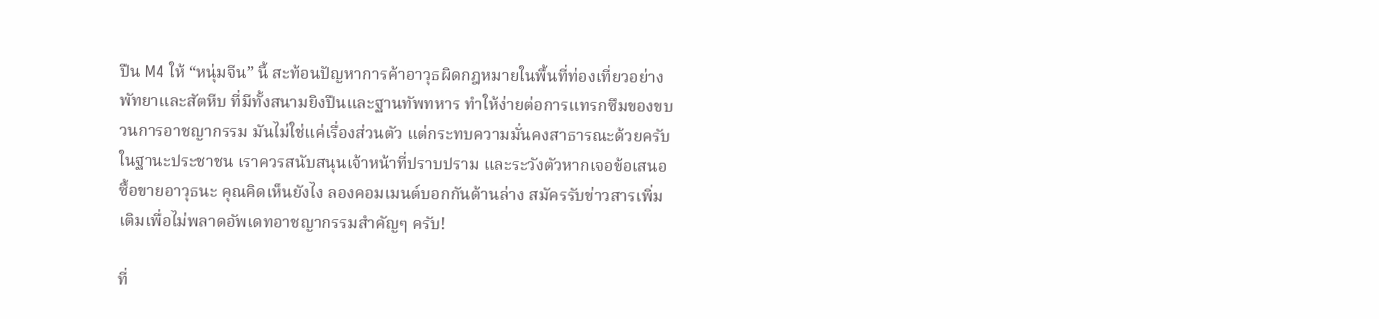ปืน M4 ให้ “หนุ่มจีน” นี้ สะท้อนปัญหาการค้าอาวุธผิดกฎหมายในพื้นที่ท่องเที่ยวอย่างพัทยาและสัตหีบ ที่มีทั้งสนามยิงปืนและฐานทัพทหาร ทำให้ง่ายต่อการแทรกซึมของขบวนการอาชญากรรม มันไม่ใช่แค่เรื่องส่วนตัว แต่กระทบความมั่นคงสาธารณะด้วยครับ ในฐานะประชาชน เราควรสนับสนุนเจ้าหน้าที่ปราบปราม และระวังตัวหากเจอข้อเสนอซื้อขายอาวุธนะ คุณคิดเห็นยังไง ลองคอมเมนต์บอกกันด้านล่าง สมัครรับข่าวสารเพิ่มเติมเพื่อไม่พลาดอัพเดทอาชญากรรมสำคัญๆ ครับ!

ที่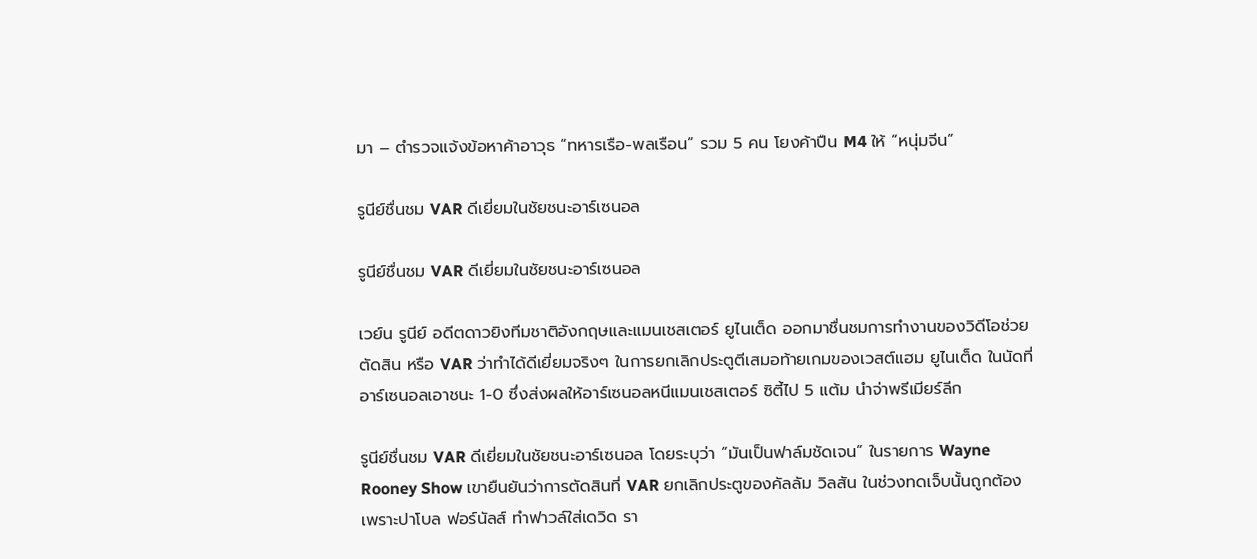มา – ตำรวจแจ้งข้อหาค้าอาวุธ “ทหารเรือ-พลเรือน” รวม 5 คน โยงค้าปืน M4 ให้ “หนุ่มจีน”

รูนีย์ชื่นชม VAR ดีเยี่ยมในชัยชนะอาร์เซนอล

รูนีย์ชื่นชม VAR ดีเยี่ยมในชัยชนะอาร์เซนอล

เวย์น รูนีย์ อดีตดาวยิงทีมชาติอังกฤษและแมนเชสเตอร์ ยูไนเต็ด ออกมาชื่นชมการทำงานของวิดีโอช่วยตัดสิน หรือ VAR ว่าทำได้ดีเยี่ยมจริงๆ ในการยกเลิกประตูตีเสมอท้ายเกมของเวสต์แฮม ยูไนเต็ด ในนัดที่อาร์เซนอลเอาชนะ 1-0 ซึ่งส่งผลให้อาร์เซนอลหนีแมนเชสเตอร์ ซิตี้ไป 5 แต้ม นำจ่าพรีเมียร์ลีก

รูนีย์ชื่นชม VAR ดีเยี่ยมในชัยชนะอาร์เซนอล โดยระบุว่า “มันเป็นฟาล์มชัดเจน” ในรายการ Wayne Rooney Show เขายืนยันว่าการตัดสินที่ VAR ยกเลิกประตูของคัลลัม วิลสัน ในช่วงทดเจ็บนั้นถูกต้อง เพราะปาโบล ฟอร์นัลส์ ทำฟาวล์ใส่เดวิด รา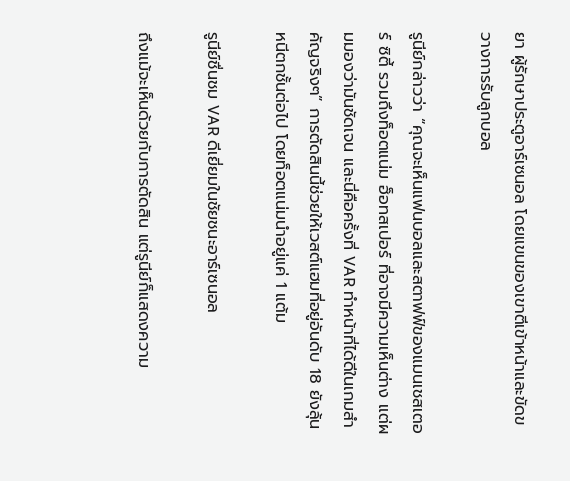ยา ผู้รักษาประตูอาร์เซนอล โดยแขนของเขาตีเข้าหน้าและขัดขวางการรับลูกบอล

รูนีย์กล่าวว่า “คุณจะเห็นแฟนบอลและสตาฟฟ์ของแมนเชสเตอร์ ซิตี้ รวมถึงท็อตแน่ม ฮ็อทสเปอร์ ที่อาจมีความเห็นต่าง แต่ผมมองว่ามันชัดเจน และนี่คือครั้งที่ VAR ทำหน้าที่ได้ดีในเกมสำคัญจริงๆ” การตัดสินนี้ช่วยให้เวสต์แฮมที่อยู่อันดับ 18 ยังลุ้นหนีตกชั้นต่อไป โดยท็อตแน่มนำอยู่แค่ 1 แต้ม

รูนีย์ชื่นชม VAR ดีเยี่ยมในชัยชนะอาร์เซนอล

ถึงแม้จะเห็นด้วยกับการตัดสิน แต่รูนีย์ก็แสดงความ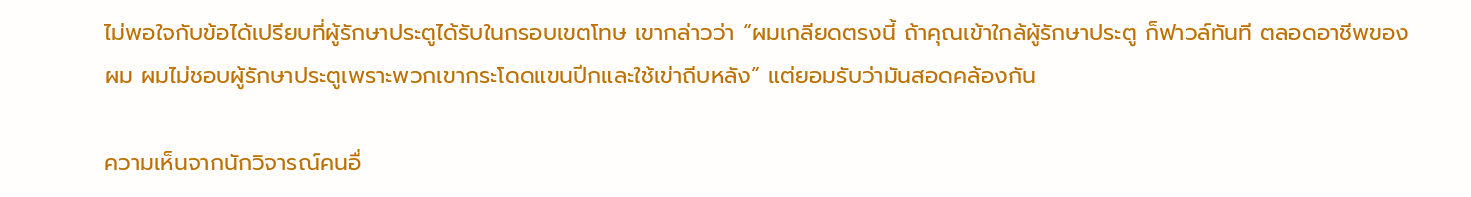ไม่พอใจกับข้อได้เปรียบที่ผู้รักษาประตูได้รับในกรอบเขตโทษ เขากล่าวว่า “ผมเกลียดตรงนี้ ถ้าคุณเข้าใกล้ผู้รักษาประตู ก็ฟาวล์ทันที ตลอดอาชีพของผม ผมไม่ชอบผู้รักษาประตูเพราะพวกเขากระโดดแขนปีกและใช้เข่าถีบหลัง” แต่ยอมรับว่ามันสอดคล้องกัน

ความเห็นจากนักวิจารณ์คนอื่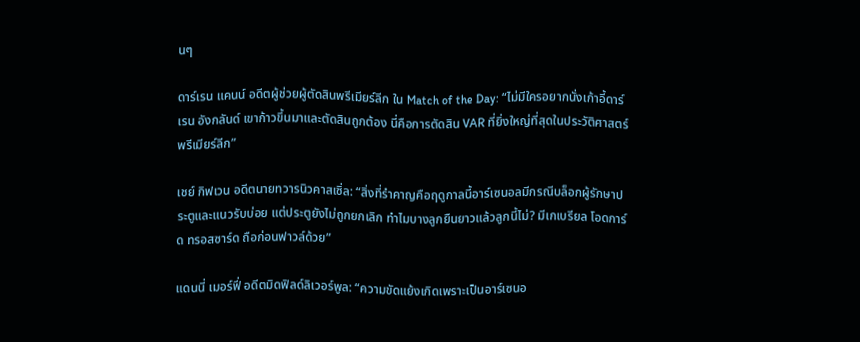นๆ

ดาร์เรน แคนน์ อดีตผู้ช่วยผู้ตัดสินพรีเมียร์ลีก ใน Match of the Day: “ไม่มีใครอยากนั่งเก้าอี้ดาร์เรน อังกลันด์ เขาก้าวขึ้นมาและตัดสินถูกต้อง นี่คือการตัดสิน VAR ที่ยิ่งใหญ่ที่สุดในประวัติศาสตร์พรีเมียร์ลีก”

เชย์ กิฟเวน อดีตนายทวารนิวคาสเซิ่ล: “สิ่งที่รำคาญคือฤดูกาลนี้อาร์เซนอลมีกรณีบล็อกผู้รักษาประตูและแนวรับบ่อย แต่ประตูยังไม่ถูกยกเลิก ทำไมบางลูกยืนยาวแล้วลูกนี้ไม่? มีเกเบรียล โอดการ์ด ทรอสซาร์ด ถือก่อนฟาวล์ด้วย”

แดนนี่ เมอร์ฟี่ อดีตมิดฟิลด์ลิเวอร์พูล: “ความขัดแย้งเกิดเพราะเป็นอาร์เซนอ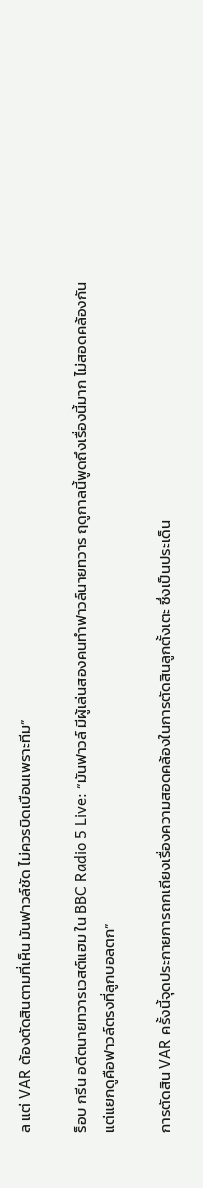ล แต่ VAR ต้องตัดสินตามที่เห็น มันฟาวล์ชัด ไม่ควรบิดเบือนเพราะทีม”

ร็อบ กรีน อดีตนายทวารเวสต์แฮม ใน BBC Radio 5 Live: “มันฟาวล์ มีผู้เล่นสองคนทำฟาวล์นายทวาร ฤดูกาลนี้พูดถึงเรื่องนี้มาก ไม่สอดคล้องกัน แต่แยกดูคือฟาวล์ตรงที่ลูกบอลตก”

การตัดสิน VAR ครั้งนี้จุดประกายการถกเถียงเรื่องความสอดคล้องในการตัดสินลูกตั้งเตะ ซึ่งเป็นประเด็น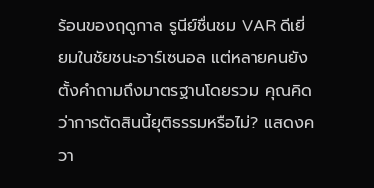ร้อนของฤดูกาล รูนีย์ชื่นชม VAR ดีเยี่ยมในชัยชนะอาร์เซนอล แต่หลายคนยังตั้งคำถามถึงมาตรฐานโดยรวม คุณคิดว่าการตัดสินนี้ยุติธรรมหรือไม่? แสดงควา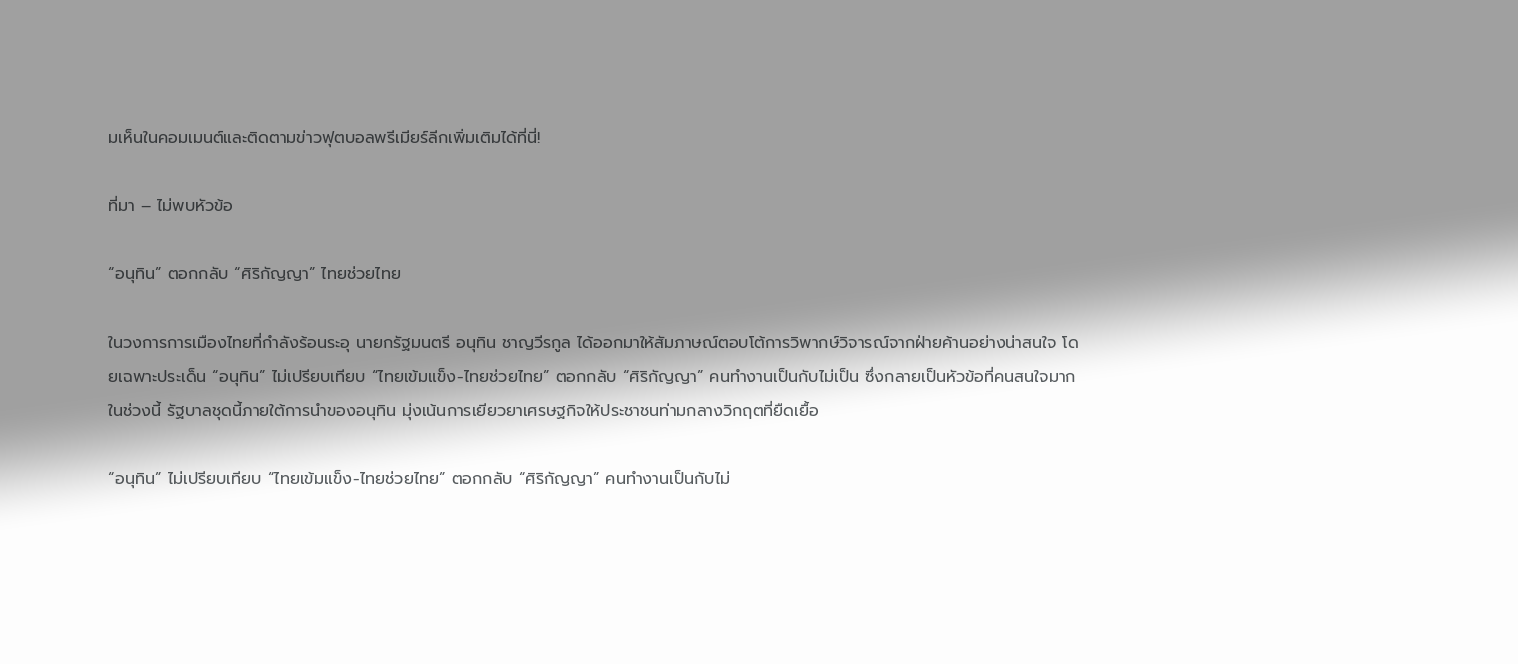มเห็นในคอมเมนต์และติดตามข่าวฟุตบอลพรีเมียร์ลีกเพิ่มเติมได้ที่นี่!

ที่มา – ไม่พบหัวข้อ

“อนุทิน” ตอกกลับ “ศิริกัญญา” ไทยช่วยไทย

ในวงการการเมืองไทยที่กำลังร้อนระอุ นายกรัฐมนตรี อนุทิน ชาญวีรกูล ได้ออกมาให้สัมภาษณ์ตอบโต้การวิพากษ์วิจารณ์จากฝ่ายค้านอย่างน่าสนใจ โดยเฉพาะประเด็น “อนุทิน” ไม่เปรียบเทียบ “ไทยเข้มแข็ง-ไทยช่วยไทย” ตอกกลับ “ศิริกัญญา” คนทำงานเป็นกับไม่เป็น ซึ่งกลายเป็นหัวข้อที่คนสนใจมากในช่วงนี้ รัฐบาลชุดนี้ภายใต้การนำของอนุทิน มุ่งเน้นการเยียวยาเศรษฐกิจให้ประชาชนท่ามกลางวิกฤตที่ยืดเยื้อ

“อนุทิน” ไม่เปรียบเทียบ “ไทยเข้มแข็ง-ไทยช่วยไทย” ตอกกลับ “ศิริกัญญา” คนทำงานเป็นกับไม่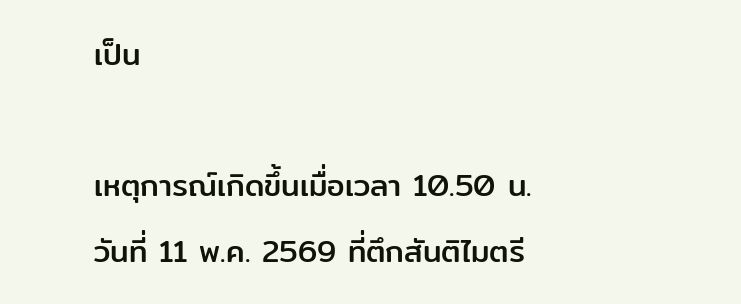เป็น

เหตุการณ์เกิดขึ้นเมื่อเวลา 10.50 น. วันที่ 11 พ.ค. 2569 ที่ตึกสันติไมตรี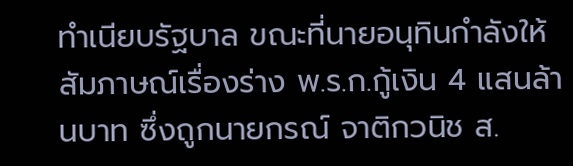ทำเนียบรัฐบาล ขณะที่นายอนุทินกำลังให้สัมภาษณ์เรื่องร่าง พ.ร.ก.กู้เงิน 4 แสนล้านบาท ซึ่งถูกนายกรณ์ จาติกวนิช ส.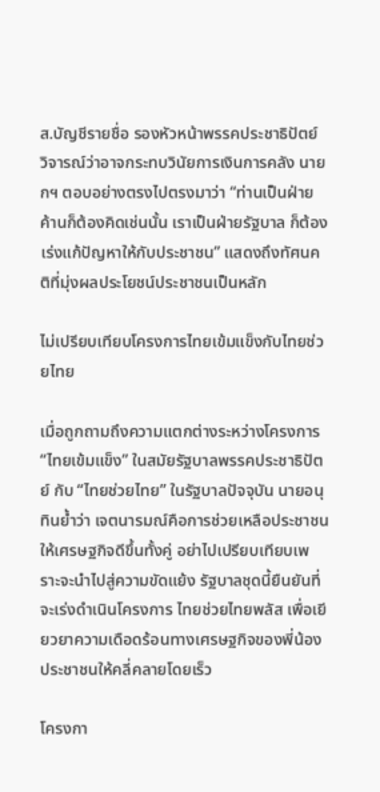ส.บัญชีรายชื่อ รองหัวหน้าพรรคประชาธิปัตย์ วิจารณ์ว่าอาจกระทบวินัยการเงินการคลัง นายกฯ ตอบอย่างตรงไปตรงมาว่า “ท่านเป็นฝ่ายค้านก็ต้องคิดเช่นนั้น เราเป็นฝ่ายรัฐบาล ก็ต้องเร่งแก้ปัญหาให้กับประชาชน” แสดงถึงทัศนคติที่มุ่งผลประโยชน์ประชาชนเป็นหลัก

ไม่เปรียบเทียบโครงการไทยเข้มแข็งกับไทยช่วยไทย

เมื่อถูกถามถึงความแตกต่างระหว่างโครงการ “ไทยเข้มแข็ง” ในสมัยรัฐบาลพรรคประชาธิปัตย์ กับ “ไทยช่วยไทย” ในรัฐบาลปัจจุบัน นายอนุทินย้ำว่า เจตนารมณ์คือการช่วยเหลือประชาชนให้เศรษฐกิจดีขึ้นทั้งคู่ อย่าไปเปรียบเทียบเพราะจะนำไปสู่ความขัดแย้ง รัฐบาลชุดนี้ยืนยันที่จะเร่งดำเนินโครงการ ไทยช่วยไทยพลัส เพื่อเยียวยาความเดือดร้อนทางเศรษฐกิจของพี่น้องประชาชนให้คลี่คลายโดยเร็ว

โครงกา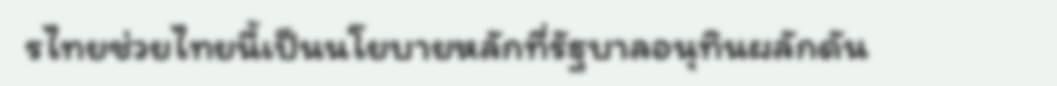รไทยช่วยไทยนี้เป็นนโยบายหลักที่รัฐบาลอนุทินผลักดัน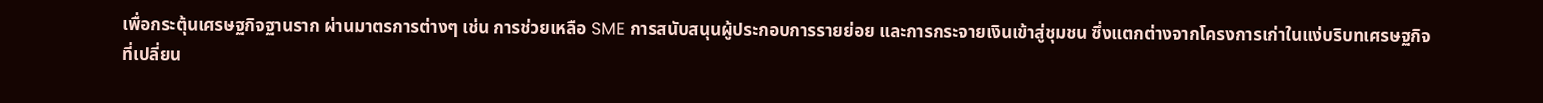เพื่อกระตุ้นเศรษฐกิจฐานราก ผ่านมาตรการต่างๆ เช่น การช่วยเหลือ SME การสนับสนุนผู้ประกอบการรายย่อย และการกระจายเงินเข้าสู่ชุมชน ซึ่งแตกต่างจากโครงการเก่าในแง่บริบทเศรษฐกิจที่เปลี่ยน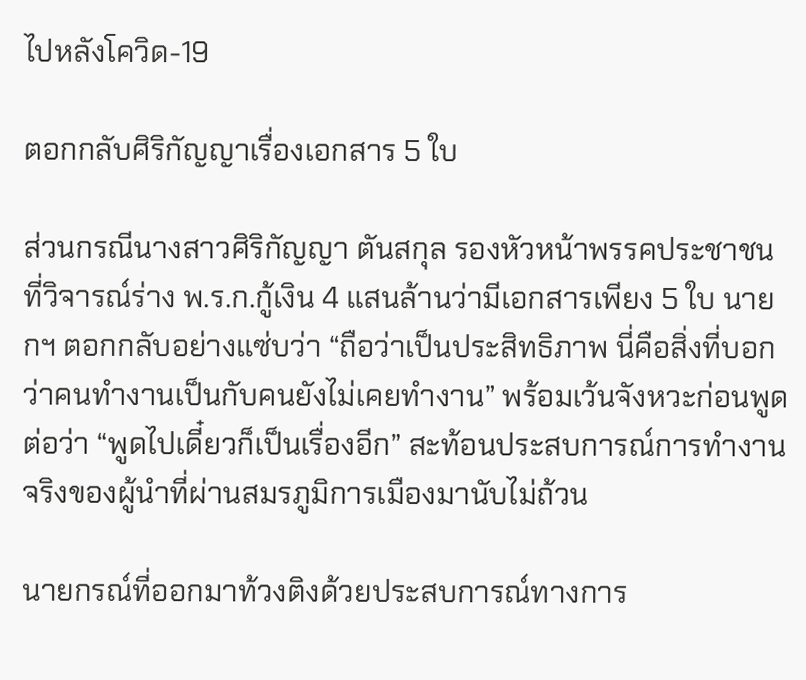ไปหลังโควิด-19

ตอกกลับศิริกัญญาเรื่องเอกสาร 5 ใบ

ส่วนกรณีนางสาวศิริกัญญา ตันสกุล รองหัวหน้าพรรคประชาชน ที่วิจารณ์ร่าง พ.ร.ก.กู้เงิน 4 แสนล้านว่ามีเอกสารเพียง 5 ใบ นายกฯ ตอกกลับอย่างแซ่บว่า “ถือว่าเป็นประสิทธิภาพ นี่คือสิ่งที่บอกว่าคนทำงานเป็นกับคนยังไม่เคยทำงาน” พร้อมเว้นจังหวะก่อนพูดต่อว่า “พูดไปเดี๋ยวก็เป็นเรื่องอีก” สะท้อนประสบการณ์การทำงานจริงของผู้นำที่ผ่านสมรภูมิการเมืองมานับไม่ถ้วน

นายกรณ์ที่ออกมาท้วงติงด้วยประสบการณ์ทางการ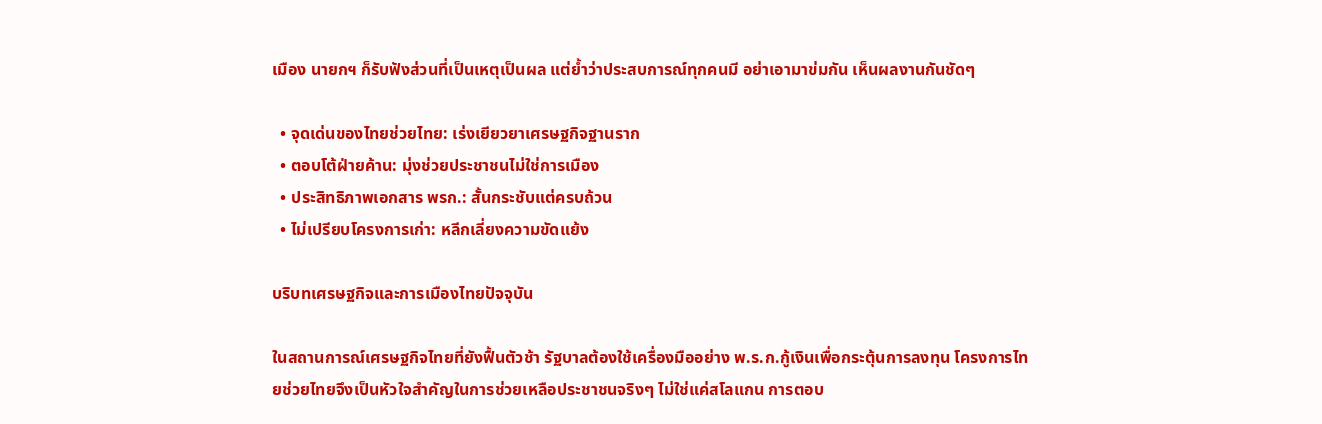เมือง นายกฯ ก็รับฟังส่วนที่เป็นเหตุเป็นผล แต่ย้ำว่าประสบการณ์ทุกคนมี อย่าเอามาข่มกัน เห็นผลงานกันชัดๆ

  • จุดเด่นของไทยช่วยไทย: เร่งเยียวยาเศรษฐกิจฐานราก
  • ตอบโต้ฝ่ายค้าน: มุ่งช่วยประชาชนไม่ใช่การเมือง
  • ประสิทธิภาพเอกสาร พรก.: สั้นกระชับแต่ครบถ้วน
  • ไม่เปรียบโครงการเก่า: หลีกเลี่ยงความขัดแย้ง

บริบทเศรษฐกิจและการเมืองไทยปัจจุบัน

ในสถานการณ์เศรษฐกิจไทยที่ยังฟื้นตัวช้า รัฐบาลต้องใช้เครื่องมืออย่าง พ.ร.ก.กู้เงินเพื่อกระตุ้นการลงทุน โครงการไทยช่วยไทยจึงเป็นหัวใจสำคัญในการช่วยเหลือประชาชนจริงๆ ไม่ใช่แค่สโลแกน การตอบ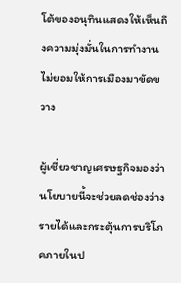โต้ของอนุทินแสดงให้เห็นถึงความมุ่งมั่นในการทำงาน ไม่ยอมให้การเมืองมาขัดขวาง

ผู้เชี่ยวชาญเศรษฐกิจมองว่านโยบายนี้จะช่วยลดช่องว่างรายได้และกระตุ้นการบริโภคภายในป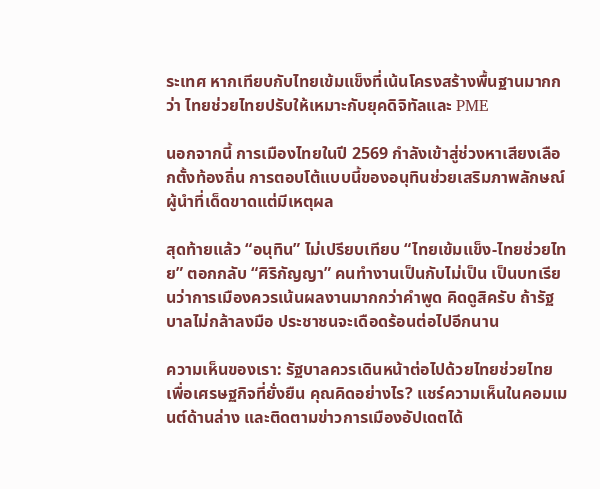ระเทศ หากเทียบกับไทยเข้มแข็งที่เน้นโครงสร้างพื้นฐานมากกว่า ไทยช่วยไทยปรับให้เหมาะกับยุคดิจิทัลและ PME

นอกจากนี้ การเมืองไทยในปี 2569 กำลังเข้าสู่ช่วงหาเสียงเลือกตั้งท้องถิ่น การตอบโต้แบบนี้ของอนุทินช่วยเสริมภาพลักษณ์ผู้นำที่เด็ดขาดแต่มีเหตุผล

สุดท้ายแล้ว “อนุทิน” ไม่เปรียบเทียบ “ไทยเข้มแข็ง-ไทยช่วยไทย” ตอกกลับ “ศิริกัญญา” คนทำงานเป็นกับไม่เป็น เป็นบทเรียนว่าการเมืองควรเน้นผลงานมากกว่าคำพูด คิดดูสิครับ ถ้ารัฐบาลไม่กล้าลงมือ ประชาชนจะเดือดร้อนต่อไปอีกนาน

ความเห็นของเรา: รัฐบาลควรเดินหน้าต่อไปด้วยไทยช่วยไทย เพื่อเศรษฐกิจที่ยั่งยืน คุณคิดอย่างไร? แชร์ความเห็นในคอมเมนต์ด้านล่าง และติดตามข่าวการเมืองอัปเดตได้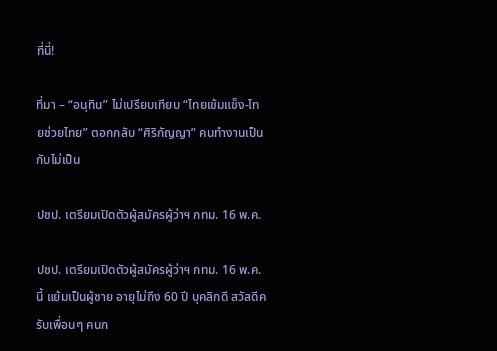ที่นี่!

ที่มา – “อนุทิน” ไม่เปรียบเทียบ “ไทยเข้มแข็ง-ไทยช่วยไทย” ตอกกลับ “ศิริกัญญา” คนทำงานเป็นกับไม่เป็น

ปชป. เตรียมเปิดตัวผู้สมัครผู้ว่าฯ กทม. 16 พ.ค.

ปชป. เตรียมเปิดตัวผู้สมัครผู้ว่าฯ กทม. 16 พ.ค. นี้ แย้มเป็นผู้ชาย อายุไม่ถึง 60 ปี บุคลิกดี สวัสดีครับเพื่อนๆ คนก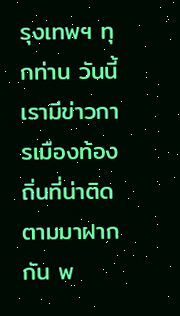รุงเทพฯ ทุกท่าน วันนี้เรามีข่าวการเมืองท้องถิ่นที่น่าติดตามมาฝากกัน พ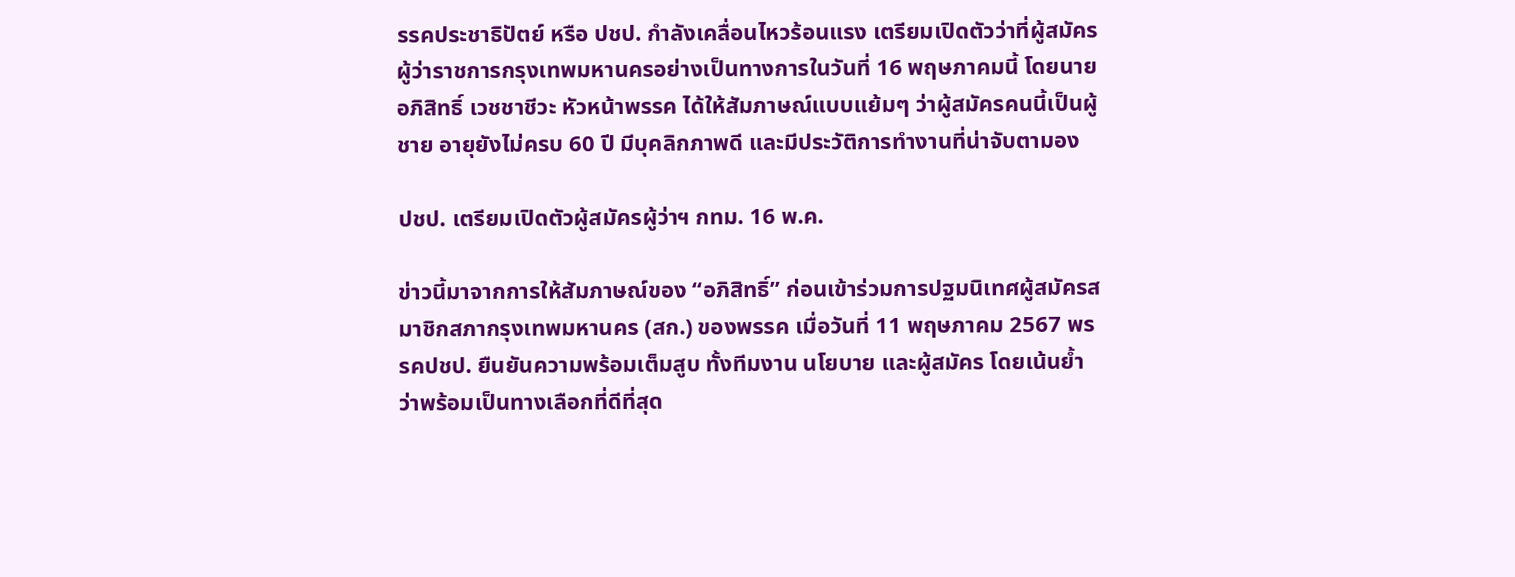รรคประชาธิปัตย์ หรือ ปชป. กำลังเคลื่อนไหวร้อนแรง เตรียมเปิดตัวว่าที่ผู้สมัครผู้ว่าราชการกรุงเทพมหานครอย่างเป็นทางการในวันที่ 16 พฤษภาคมนี้ โดยนายอภิสิทธิ์ เวชชาชีวะ หัวหน้าพรรค ได้ให้สัมภาษณ์แบบแย้มๆ ว่าผู้สมัครคนนี้เป็นผู้ชาย อายุยังไม่ครบ 60 ปี มีบุคลิกภาพดี และมีประวัติการทำงานที่น่าจับตามอง

ปชป. เตรียมเปิดตัวผู้สมัครผู้ว่าฯ กทม. 16 พ.ค.

ข่าวนี้มาจากการให้สัมภาษณ์ของ “อภิสิทธิ์” ก่อนเข้าร่วมการปฐมนิเทศผู้สมัครสมาชิกสภากรุงเทพมหานคร (สก.) ของพรรค เมื่อวันที่ 11 พฤษภาคม 2567 พรรคปชป. ยืนยันความพร้อมเต็มสูบ ทั้งทีมงาน นโยบาย และผู้สมัคร โดยเน้นย้ำว่าพร้อมเป็นทางเลือกที่ดีที่สุด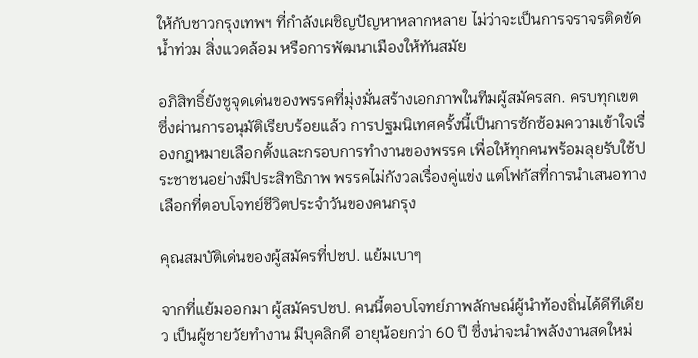ให้กับชาวกรุงเทพฯ ที่กำลังเผชิญปัญหาหลากหลาย ไม่ว่าจะเป็นการจราจรติดขัด น้ำท่วม สิ่งแวดล้อม หรือการพัฒนาเมืองให้ทันสมัย

อภิสิทธิ์ยังชูจุดเด่นของพรรคที่มุ่งมั่นสร้างเอกภาพในทีมผู้สมัครสก. ครบทุกเขต ซึ่งผ่านการอนุมัติเรียบร้อยแล้ว การปฐมนิเทศครั้งนี้เป็นการซักซ้อมความเข้าใจเรื่องกฎหมายเลือกตั้งและกรอบการทำงานของพรรค เพื่อให้ทุกคนพร้อมลุยรับใช้ประชาชนอย่างมีประสิทธิภาพ พรรคไม่กังวลเรื่องคู่แข่ง แต่โฟกัสที่การนำเสนอทางเลือกที่ตอบโจทย์ชีวิตประจำวันของคนกรุง

คุณสมบัติเด่นของผู้สมัครที่ปชป. แย้มเบาๆ

จากที่แย้มออกมา ผู้สมัครปชป. คนนี้ตอบโจทย์ภาพลักษณ์ผู้นำท้องถิ่นได้ดีทีเดียว เป็นผู้ชายวัยทำงาน มีบุคลิกดี อายุน้อยกว่า 60 ปี ซึ่งน่าจะนำพลังงานสดใหม่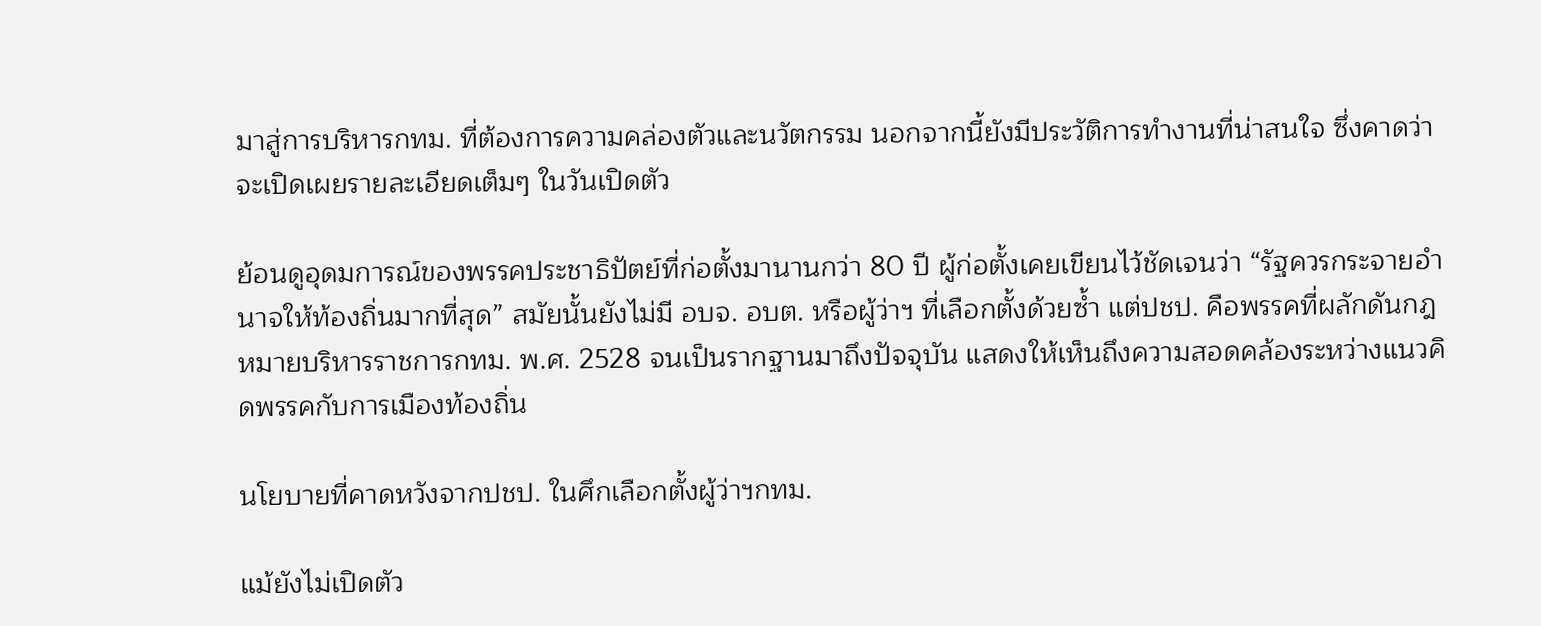มาสู่การบริหารกทม. ที่ต้องการความคล่องตัวและนวัตกรรม นอกจากนี้ยังมีประวัติการทำงานที่น่าสนใจ ซึ่งคาดว่าจะเปิดเผยรายละเอียดเต็มๆ ในวันเปิดตัว

ย้อนดูอุดมการณ์ของพรรคประชาธิปัตย์ที่ก่อตั้งมานานกว่า 80 ปี ผู้ก่อตั้งเคยเขียนไว้ชัดเจนว่า “รัฐควรกระจายอำนาจให้ท้องถิ่นมากที่สุด” สมัยนั้นยังไม่มี อบจ. อบต. หรือผู้ว่าฯ ที่เลือกตั้งด้วยซ้ำ แต่ปชป. คือพรรคที่ผลักดันกฎหมายบริหารราชการกทม. พ.ศ. 2528 จนเป็นรากฐานมาถึงปัจจุบัน แสดงให้เห็นถึงความสอดคล้องระหว่างแนวคิดพรรคกับการเมืองท้องถิ่น

นโยบายที่คาดหวังจากปชป. ในศึกเลือกตั้งผู้ว่าฯกทม.

แม้ยังไม่เปิดตัว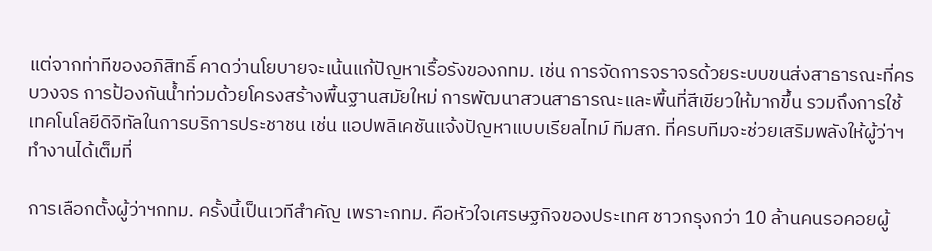แต่จากท่าทีของอภิสิทธิ์ คาดว่านโยบายจะเน้นแก้ปัญหาเรื้อรังของกทม. เช่น การจัดการจราจรด้วยระบบขนส่งสาธารณะที่ครบวงจร การป้องกันน้ำท่วมด้วยโครงสร้างพื้นฐานสมัยใหม่ การพัฒนาสวนสาธารณะและพื้นที่สีเขียวให้มากขึ้น รวมถึงการใช้เทคโนโลยีดิจิทัลในการบริการประชาชน เช่น แอปพลิเคชันแจ้งปัญหาแบบเรียลไทม์ ทีมสก. ที่ครบทีมจะช่วยเสริมพลังให้ผู้ว่าฯ ทำงานได้เต็มที่

การเลือกตั้งผู้ว่าฯกทม. ครั้งนี้เป็นเวทีสำคัญ เพราะกทม. คือหัวใจเศรษฐกิจของประเทศ ชาวกรุงกว่า 10 ล้านคนรอคอยผู้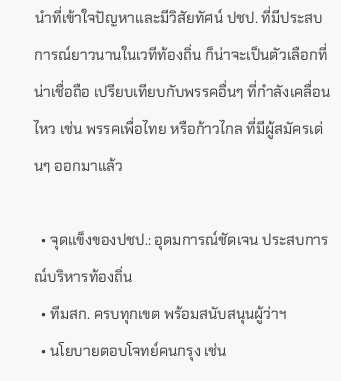นำที่เข้าใจปัญหาและมีวิสัยทัศน์ ปชป. ที่มีประสบการณ์ยาวนานในเวทีท้องถิ่น ก็น่าจะเป็นตัวเลือกที่น่าเชื่อถือ เปรียบเทียบกับพรรคอื่นๆ ที่กำลังเคลื่อนไหว เช่น พรรคเพื่อไทย หรือก้าวไกล ที่มีผู้สมัครเด่นๆ ออกมาแล้ว

  • จุดแข็งของปชป.: อุดมการณ์ชัดเจน ประสบการณ์บริหารท้องถิ่น
  • ทีมสก. ครบทุกเขต พร้อมสนับสนุนผู้ว่าฯ
  • นโยบายตอบโจทย์คนกรุง เช่น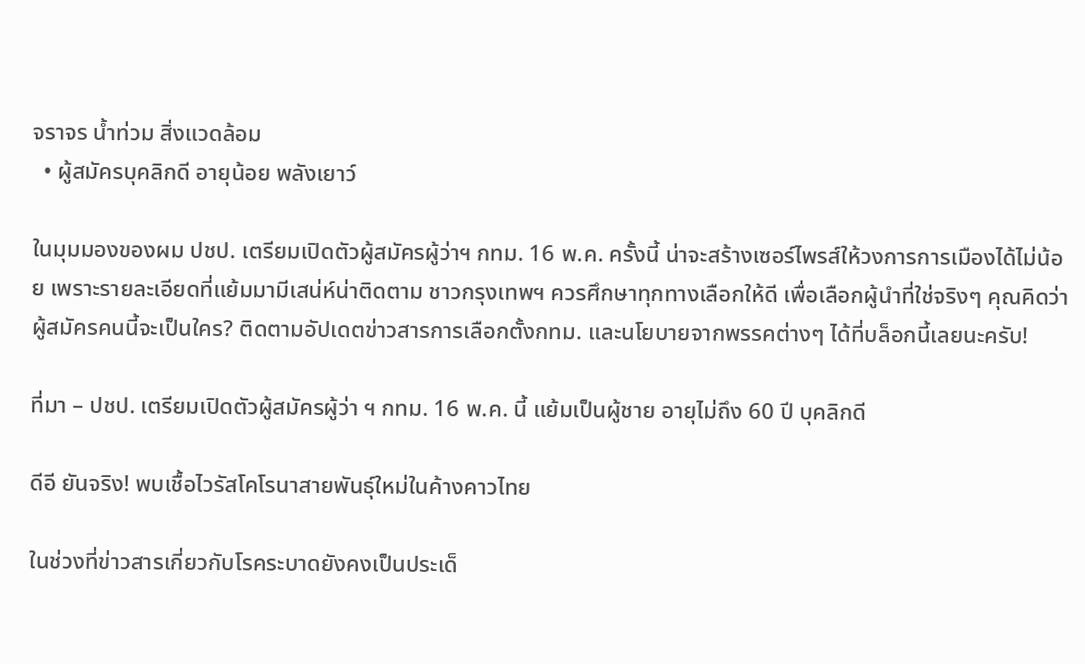จราจร น้ำท่วม สิ่งแวดล้อม
  • ผู้สมัครบุคลิกดี อายุน้อย พลังเยาว์

ในมุมมองของผม ปชป. เตรียมเปิดตัวผู้สมัครผู้ว่าฯ กทม. 16 พ.ค. ครั้งนี้ น่าจะสร้างเซอร์ไพรส์ให้วงการการเมืองได้ไม่น้อย เพราะรายละเอียดที่แย้มมามีเสน่ห์น่าติดตาม ชาวกรุงเทพฯ ควรศึกษาทุกทางเลือกให้ดี เพื่อเลือกผู้นำที่ใช่จริงๆ คุณคิดว่าผู้สมัครคนนี้จะเป็นใคร? ติดตามอัปเดตข่าวสารการเลือกตั้งกทม. และนโยบายจากพรรคต่างๆ ได้ที่บล็อกนี้เลยนะครับ!

ที่มา – ปชป. เตรียมเปิดตัวผู้สมัครผู้ว่า ฯ กทม. 16 พ.ค. นี้ แย้มเป็นผู้ชาย อายุไม่ถึง 60 ปี บุคลิกดี

ดีอี ยันจริง! พบเชื้อไวรัสโคโรนาสายพันธุ์ใหม่ในค้างคาวไทย

ในช่วงที่ข่าวสารเกี่ยวกับโรคระบาดยังคงเป็นประเด็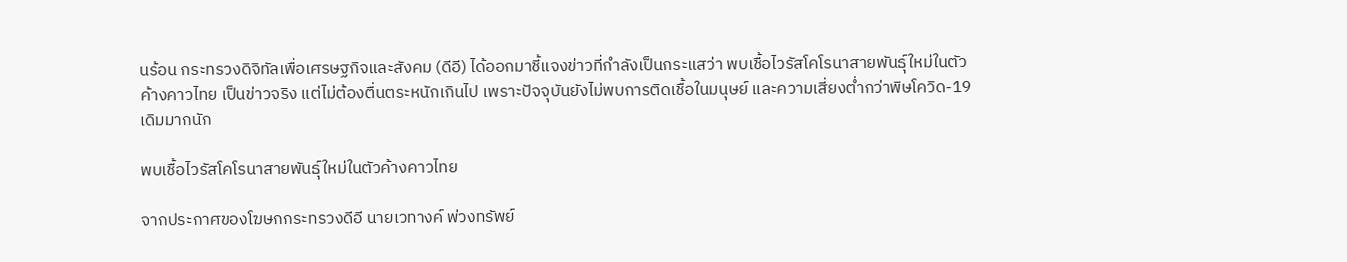นร้อน กระทรวงดิจิทัลเพื่อเศรษฐกิจและสังคม (ดีอี) ได้ออกมาชี้แจงข่าวที่กำลังเป็นกระแสว่า พบเชื้อไวรัสโคโรนาสายพันธุ์ใหม่ในตัวค้างคาวไทย เป็นข่าวจริง แต่ไม่ต้องตื่นตระหนักเกินไป เพราะปัจจุบันยังไม่พบการติดเชื้อในมนุษย์ และความเสี่ยงต่ำกว่าพิษโควิด-19 เดิมมากนัก

พบเชื้อไวรัสโคโรนาสายพันธุ์ใหม่ในตัวค้างคาวไทย

จากประกาศของโฆษกกระทรวงดีอี นายเวทางค์ พ่วงทรัพย์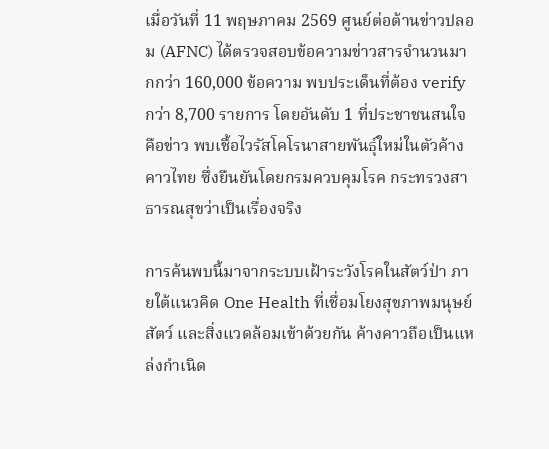เมื่อวันที่ 11 พฤษภาคม 2569 ศูนย์ต่อต้านข่าวปลอม (AFNC) ได้ตรวจสอบข้อความข่าวสารจำนวนมากกว่า 160,000 ข้อความ พบประเด็นที่ต้อง verify กว่า 8,700 รายการ โดยอันดับ 1 ที่ประชาชนสนใจคือข่าว พบเชื้อไวรัสโคโรนาสายพันธุ์ใหม่ในตัวค้างคาวไทย ซึ่งยืนยันโดยกรมควบคุมโรค กระทรวงสาธารณสุขว่าเป็นเรื่องจริง

การค้นพบนี้มาจากระบบเฝ้าระวังโรคในสัตว์ป่า ภายใต้แนวคิด One Health ที่เชื่อมโยงสุขภาพมนุษย์ สัตว์ และสิ่งแวดล้อมเข้าด้วยกัน ค้างคาวถือเป็นแหล่งกำเนิด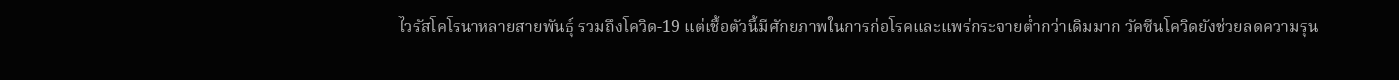ไวรัสโคโรนาหลายสายพันธุ์ รวมถึงโควิด-19 แต่เชื้อตัวนี้มีศักยภาพในการก่อโรคและแพร่กระจายต่ำกว่าเดิมมาก วัคซีนโควิดยังช่วยลดความรุน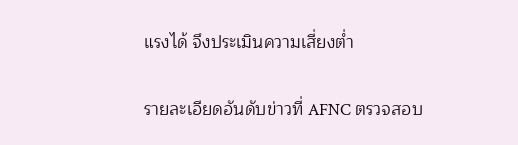แรงได้ จึงประเมินความเสี่ยงต่ำ

รายละเอียดอันดับข่าวที่ AFNC ตรวจสอบ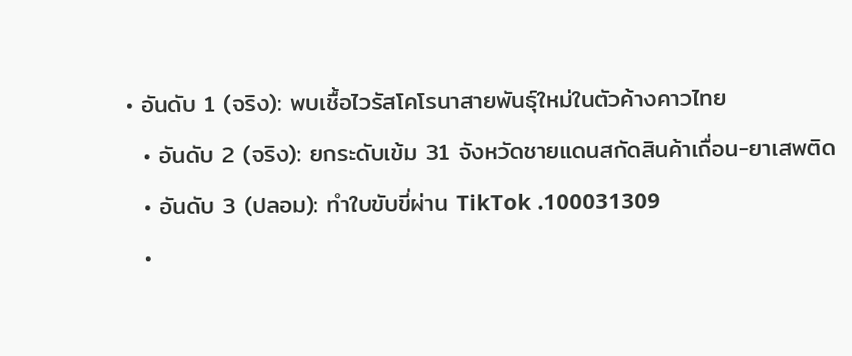• อันดับ 1 (จริง): พบเชื้อไวรัสโคโรนาสายพันธุ์ใหม่ในตัวค้างคาวไทย
  • อันดับ 2 (จริง): ยกระดับเข้ม 31 จังหวัดชายแดนสกัดสินค้าเถื่อน-ยาเสพติด
  • อันดับ 3 (ปลอม): ทำใบขับขี่ผ่าน TikTok .100031309
  •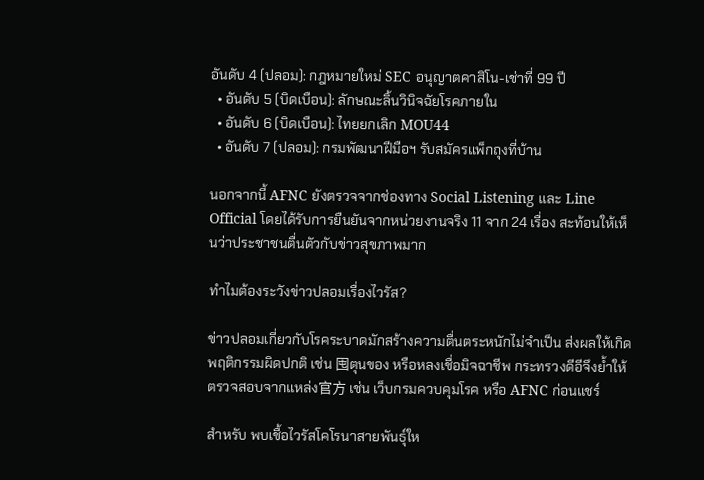อันดับ 4 (ปลอม): กฎหมายใหม่ SEC อนุญาตคาสิโน-เช่าที่ 99 ปี
  • อันดับ 5 (บิดเบือน): ลักษณะลิ้นวินิจฉัยโรคภายใน
  • อันดับ 6 (บิดเบือน): ไทยยกเลิก MOU44
  • อันดับ 7 (ปลอม): กรมพัฒนาฝีมือฯ รับสมัครแพ็กถุงที่บ้าน

นอกจากนี้ AFNC ยังตรวจจากช่องทาง Social Listening และ Line Official โดยได้รับการยืนยันจากหน่วยงานจริง 11 จาก 24 เรื่อง สะท้อนให้เห็นว่าประชาชนตื่นตัวกับข่าวสุขภาพมาก

ทำไมต้องระวังข่าวปลอมเรื่องไวรัส?

ข่าวปลอมเกี่ยวกับโรคระบาดมักสร้างความตื่นตระหนักไม่จำเป็น ส่งผลให้เกิดพฤติกรรมผิดปกติ เช่น 囤ตุนของ หรือหลงเชื่อมิจฉาชีพ กระทรวงดีอีจึงย้ำให้ตรวจสอบจากแหล่ง官方 เช่น เว็บกรมควบคุมโรค หรือ AFNC ก่อนแชร์

สำหรับ พบเชื้อไวรัสโคโรนาสายพันธุ์ให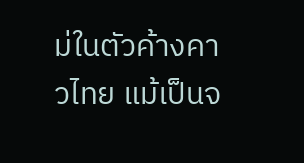ม่ในตัวค้างคาวไทย แม้เป็นจ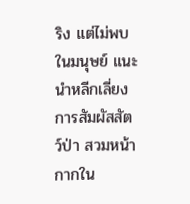ริง แต่ไม่พบในมนุษย์ แนะนำหลีกเลี่ยงการสัมผัสสัตว์ป่า สวมหน้ากากใน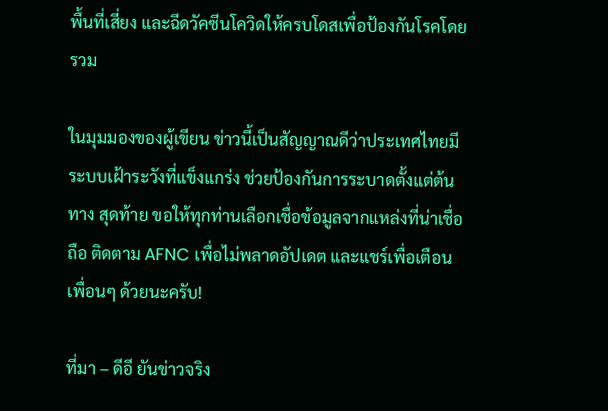พื้นที่เสี่ยง และฉีดวัคซีนโควิดให้ครบโดสเพื่อป้องกันโรคโดยรวม

ในมุมมองของผู้เขียน ข่าวนี้เป็นสัญญาณดีว่าประเทศไทยมีระบบเฝ้าระวังที่แข็งแกร่ง ช่วยป้องกันการระบาดตั้งแต่ต้นทาง สุดท้าย ขอให้ทุกท่านเลือกเชื่อข้อมูลจากแหล่งที่น่าเชื่อถือ ติดตาม AFNC เพื่อไม่พลาดอัปเดต และแชร์เพื่อเตือนเพื่อนๆ ด้วยนะครับ!

ที่มา – ดีอี ยันข่าวจริง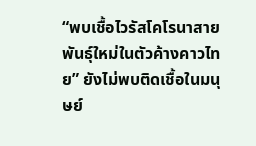“พบเชื้อไวรัสโคโรนาสายพันธุ์ใหม่ในตัวค้างคาวไทย” ยังไม่พบติดเชื้อในมนุษย์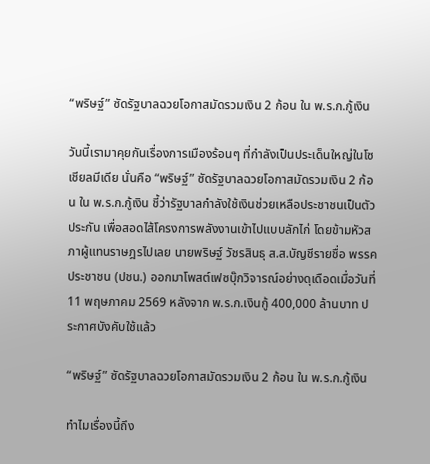“พริษฐ์” ซัดรัฐบาลฉวยโอกาสมัดรวมเงิน 2 ก้อน ใน พ.ร.ก.กู้เงิน

วันนี้เรามาคุยกันเรื่องการเมืองร้อนๆ ที่กำลังเป็นประเด็นใหญ่ในโซเชียลมีเดีย นั่นคือ “พริษฐ์” ซัดรัฐบาลฉวยโอกาสมัดรวมเงิน 2 ก้อน ใน พ.ร.ก.กู้เงิน ชี้ว่ารัฐบาลกำลังใช้เงินช่วยเหลือประชาชนเป็นตัวประกัน เพื่อสอดไส้โครงการพลังงานเข้าไปแบบลักไก่ โดยข้ามหัวสภาผู้แทนราษฎรไปเลย นายพริษฐ์ วัชรสินธุ ส.ส.บัญชีรายชื่อ พรรคประชาชน (ปชน.) ออกมาโพสต์เฟซบุ๊กวิจารณ์อย่างดุเดือดเมื่อวันที่ 11 พฤษภาคม 2569 หลังจาก พ.ร.ก.เงินกู้ 400,000 ล้านบาท ประกาศบังคับใช้แล้ว

“พริษฐ์” ซัดรัฐบาลฉวยโอกาสมัดรวมเงิน 2 ก้อน ใน พ.ร.ก.กู้เงิน

ทำไมเรื่องนี้ถึง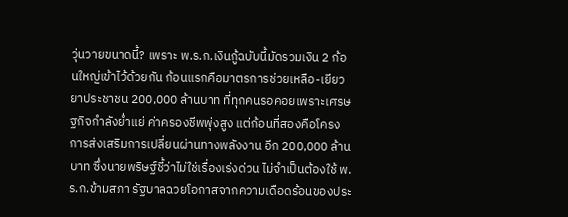วุ่นวายขนาดนี้? เพราะ พ.ร.ก.เงินกู้ฉบับนี้มัดรวมเงิน 2 ก้อนใหญ่เข้าไว้ด้วยกัน ก้อนแรกคือมาตรการช่วยเหลือ-เยียวยาประชาชน 200,000 ล้านบาท ที่ทุกคนรอคอยเพราะเศรษฐกิจกำลังย่ำแย่ ค่าครองชีพพุ่งสูง แต่ก้อนที่สองคือโครงการส่งเสริมการเปลี่ยนผ่านทางพลังงาน อีก 200,000 ล้านบาท ซึ่งนายพริษฐ์ชี้ว่าไม่ใช่เรื่องเร่งด่วน ไม่จำเป็นต้องใช้ พ.ร.ก.ข้ามสภา รัฐบาลฉวยโอกาสจากความเดือดร้อนของประ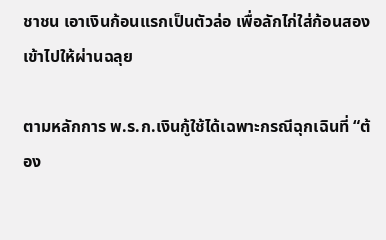ชาชน เอาเงินก้อนแรกเป็นตัวล่อ เพื่อลักไก่ใส่ก้อนสองเข้าไปให้ผ่านฉลุย

ตามหลักการ พ.ร.ก.เงินกู้ใช้ได้เฉพาะกรณีฉุกเฉินที่ “ต้อง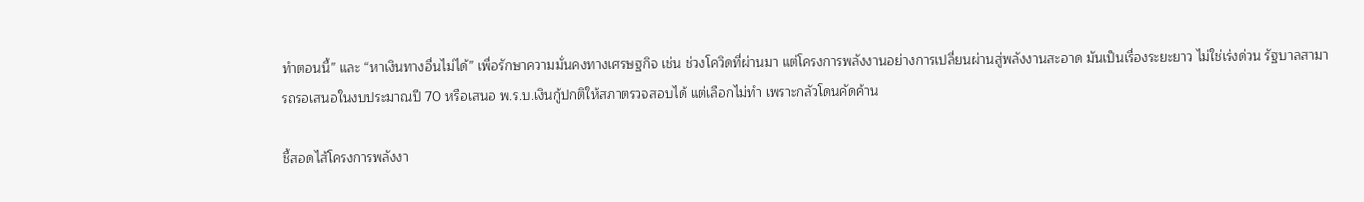ทำตอนนี้” และ “หาเงินทางอื่นไม่ได้” เพื่อรักษาความมั่นคงทางเศรษฐกิจ เช่น ช่วงโควิดที่ผ่านมา แต่โครงการพลังงานอย่างการเปลี่ยนผ่านสู่พลังงานสะอาด มันเป็นเรื่องระยะยาว ไม่ใช่เร่งด่วน รัฐบาลสามารถรอเสนอในงบประมาณปี 70 หรือเสนอ พ.ร.บ.เงินกู้ปกติให้สภาตรวจสอบได้ แต่เลือกไม่ทำ เพราะกลัวโดนคัดค้าน

ชี้สอดไส้โครงการพลังงา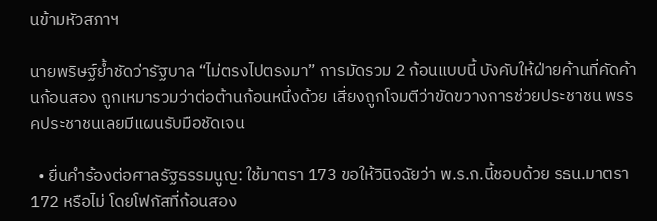นข้ามหัวสภาฯ

นายพริษฐ์ย้ำชัดว่ารัฐบาล “ไม่ตรงไปตรงมา” การมัดรวม 2 ก้อนแบบนี้ บังคับให้ฝ่ายค้านที่คัดค้านก้อนสอง ถูกเหมารวมว่าต่อต้านก้อนหนึ่งด้วย เสี่ยงถูกโจมตีว่าขัดขวางการช่วยประชาชน พรรคประชาชนเลยมีแผนรับมือชัดเจน

  • ยื่นคำร้องต่อศาลรัฐธรรมนูญ: ใช้มาตรา 173 ขอให้วินิจฉัยว่า พ.ร.ก.นี้ชอบด้วย รธน.มาตรา 172 หรือไม่ โดยโฟกัสที่ก้อนสอง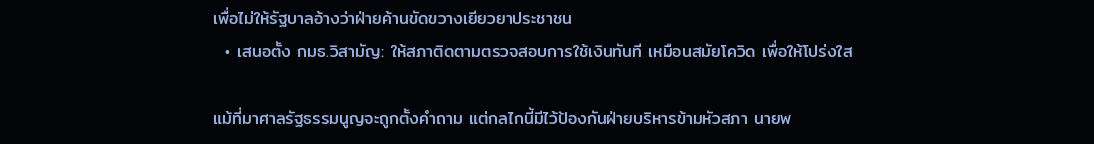เพื่อไม่ให้รัฐบาลอ้างว่าฝ่ายค้านขัดขวางเยียวยาประชาชน
  • เสนอตั้ง กมธ.วิสามัญ: ให้สภาติดตามตรวจสอบการใช้เงินทันที เหมือนสมัยโควิด เพื่อให้โปร่งใส

แม้ที่มาศาลรัฐธรรมนูญจะถูกตั้งคำถาม แต่กลไกนี้มีไว้ป้องกันฝ่ายบริหารข้ามหัวสภา นายพ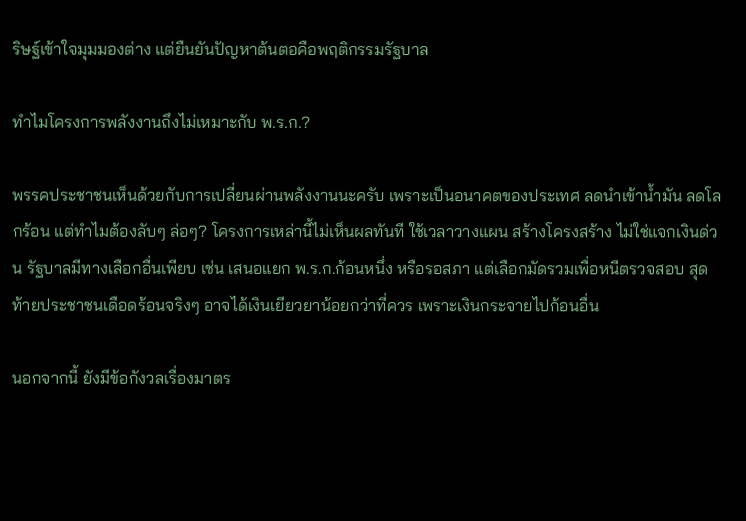ริษฐ์เข้าใจมุมมองต่าง แต่ยืนยันปัญหาต้นตอคือพฤติกรรมรัฐบาล

ทำไมโครงการพลังงานถึงไม่เหมาะกับ พ.ร.ก.?

พรรคประชาชนเห็นด้วยกับการเปลี่ยนผ่านพลังงานนะครับ เพราะเป็นอนาคตของประเทศ ลดนำเข้าน้ำมัน ลดโลกร้อน แต่ทำไมต้องลับๆ ล่อๆ? โครงการเหล่านี้ไม่เห็นผลทันที ใช้เวลาวางแผน สร้างโครงสร้าง ไม่ใช่แจกเงินด่วน รัฐบาลมีทางเลือกอื่นเพียบ เช่น เสนอแยก พ.ร.ก.ก้อนหนึ่ง หรือรอสภา แต่เลือกมัดรวมเพื่อหนีตรวจสอบ สุดท้ายประชาชนเดือดร้อนจริงๆ อาจได้เงินเยียวยาน้อยกว่าที่ควร เพราะเงินกระจายไปก้อนอื่น

นอกจากนี้ ยังมีข้อกังวลเรื่องมาตร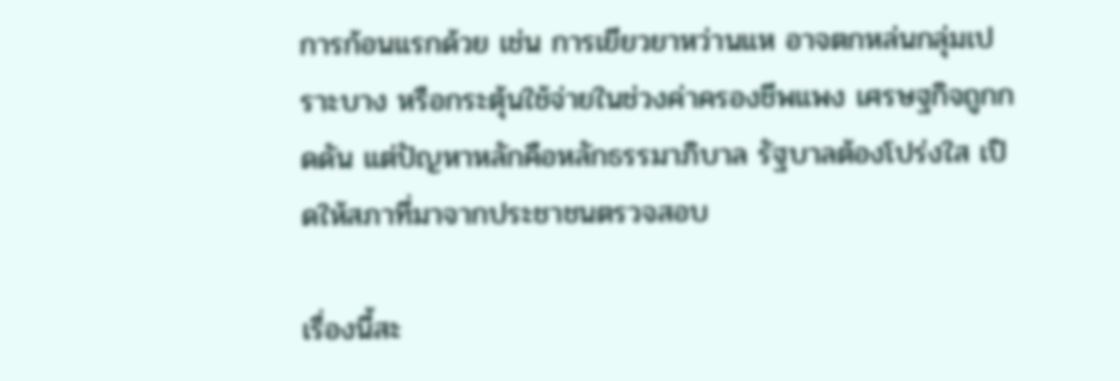การก้อนแรกด้วย เช่น การเยียวยาหว่านแห อาจตกหล่นกลุ่มเปราะบาง หรือกระตุ้นใช้จ่ายในช่วงค่าครองชีพแพง เศรษฐกิจถูกกดดัน แต่ปัญหาหลักคือหลักธรรมาภิบาล รัฐบาลต้องโปร่งใส เปิดให้สภาที่มาจากประชาชนตรวจสอบ

เรื่องนี้สะ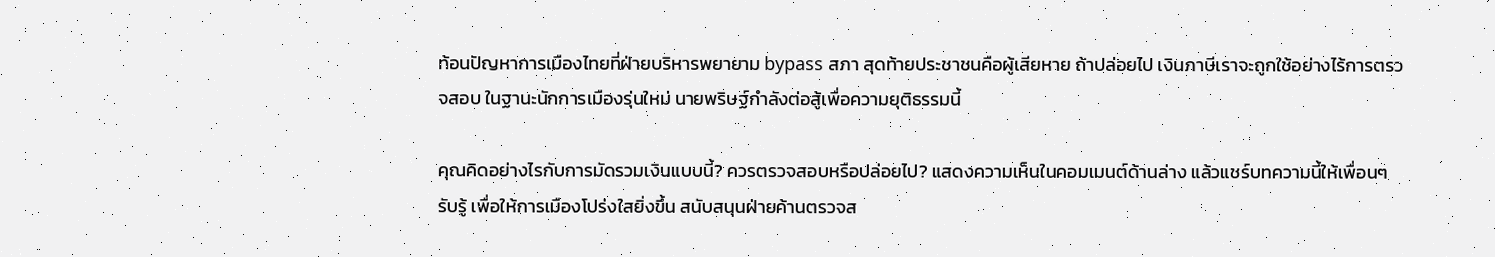ท้อนปัญหาการเมืองไทยที่ฝ่ายบริหารพยายาม bypass สภา สุดท้ายประชาชนคือผู้เสียหาย ถ้าปล่อยไป เงินภาษีเราจะถูกใช้อย่างไร้การตรวจสอบ ในฐานะนักการเมืองรุ่นใหม่ นายพริษฐ์กำลังต่อสู้เพื่อความยุติธรรมนี้

คุณคิดอย่างไรกับการมัดรวมเงินแบบนี้? ควรตรวจสอบหรือปล่อยไป? แสดงความเห็นในคอมเมนต์ด้านล่าง แล้วแชร์บทความนี้ให้เพื่อนๆ รับรู้ เพื่อให้การเมืองโปร่งใสยิ่งขึ้น สนับสนุนฝ่ายค้านตรวจส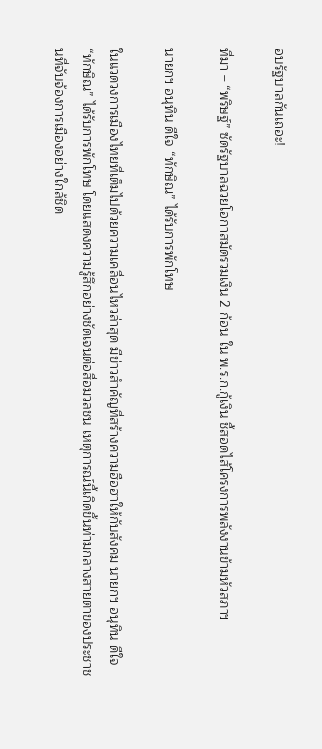อบรัฐบาลกันเถอะ!

ที่มา – “พริษฐ์” ซัดรัฐบาลฉวยโอกาสมัดรวมเงิน 2 ก้อน ใน พ.ร.ก.กู้เงิน ชี้สอดไส้โครงการพลังงานข้ามหัวสภาฯ

นายกฯ อนุทิน ดีใจ “ทักษิณ” ได้รับการพักโทษ

ในแวดวงการเมืองไทยที่เต็มไปด้วยความเคลื่อนไหวล่าสุด มีข่าวสำคัญที่สร้างความฮือฮาให้กับสังคม นายกฯ อนุทิน ดีใจ “ทักษิณ” ได้รับการพักโทษ โดยแสดงความรู้สึกอย่างชัดเจนต่อสื่อมวลชน เหตุการณ์นี้เกิดขึ้นท่ามกลางสายตาของประชาชนที่จับจ้องการเมืองอย่างใกล้ชิด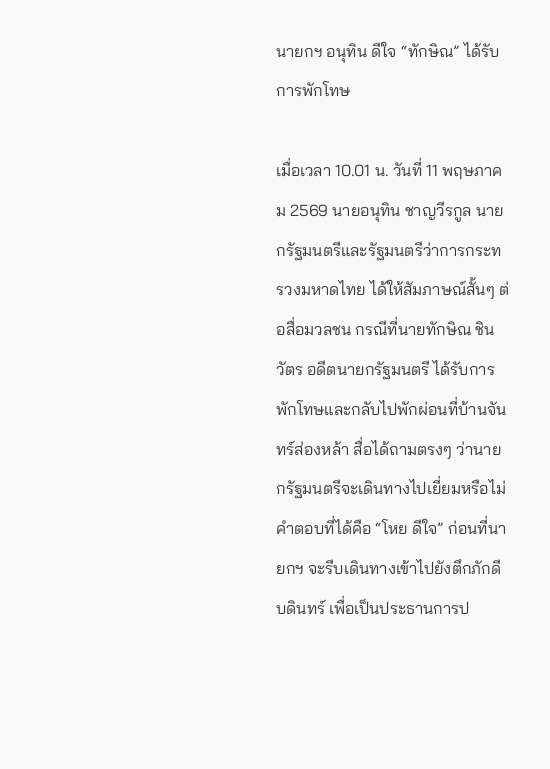นายกฯ อนุทิน ดีใจ “ทักษิณ” ได้รับการพักโทษ

เมื่อเวลา 10.01 น. วันที่ 11 พฤษภาคม 2569 นายอนุทิน ชาญวีรกูล นายกรัฐมนตรีและรัฐมนตรีว่าการกระทรวงมหาดไทย ได้ให้สัมภาษณ์สั้นๆ ต่อสื่อมวลชน กรณีที่นายทักษิณ ชินวัตร อดีตนายกรัฐมนตรี ได้รับการพักโทษและกลับไปพักผ่อนที่บ้านจันทร์ส่องหล้า สื่อได้ถามตรงๆ ว่านายกรัฐมนตรีจะเดินทางไปเยี่ยมหรือไม่ คำตอบที่ได้คือ “โหย ดีใจ” ก่อนที่นายกฯ จะรีบเดินทางเข้าไปยังตึกภักดีบดินทร์ เพื่อเป็นประธานการป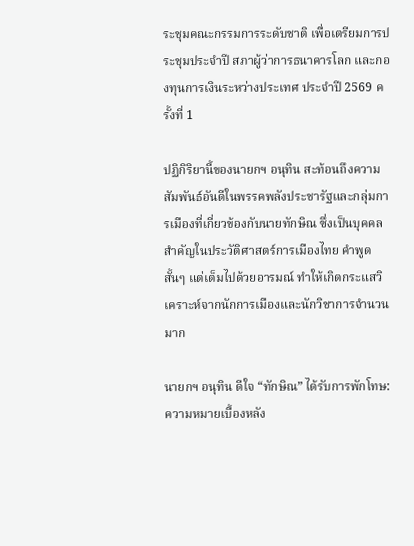ระชุมคณะกรรมการระดับชาติ เพื่อเตรียมการประชุมประจำปี สภาผู้ว่าการธนาคารโลก และกองทุนการเงินระหว่างประเทศ ประจำปี 2569 ครั้งที่ 1

ปฏิกิริยานี้ของนายกฯ อนุทิน สะท้อนถึงความสัมพันธ์อันดีในพรรคพลังประชารัฐและกลุ่มการเมืองที่เกี่ยวข้องกับนายทักษิณ ซึ่งเป็นบุคคลสำคัญในประวัติศาสตร์การเมืองไทย คำพูดสั้นๆ แต่เต็มไปด้วยอารมณ์ ทำให้เกิดกระแสวิเคราะห์จากนักการเมืองและนักวิชาการจำนวนมาก

นายกฯ อนุทิน ดีใจ “ทักษิณ” ได้รับการพักโทษ: ความหมายเบื้องหลัง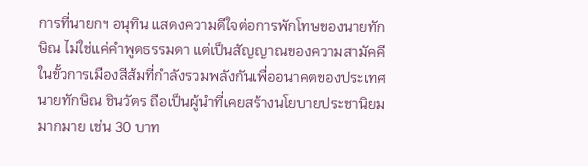การที่นายกฯ อนุทิน แสดงความดีใจต่อการพักโทษของนายทักษิณ ไม่ใช่แค่คำพูดธรรมดา แต่เป็นสัญญาณของความสามัคคีในขั้วการเมืองสีส้มที่กำลังรวมพลังกันเพื่ออนาคตของประเทศ นายทักษิณ ชินวัตร ถือเป็นผู้นำที่เคยสร้างนโยบายประชานิยมมากมาย เช่น 30 บาท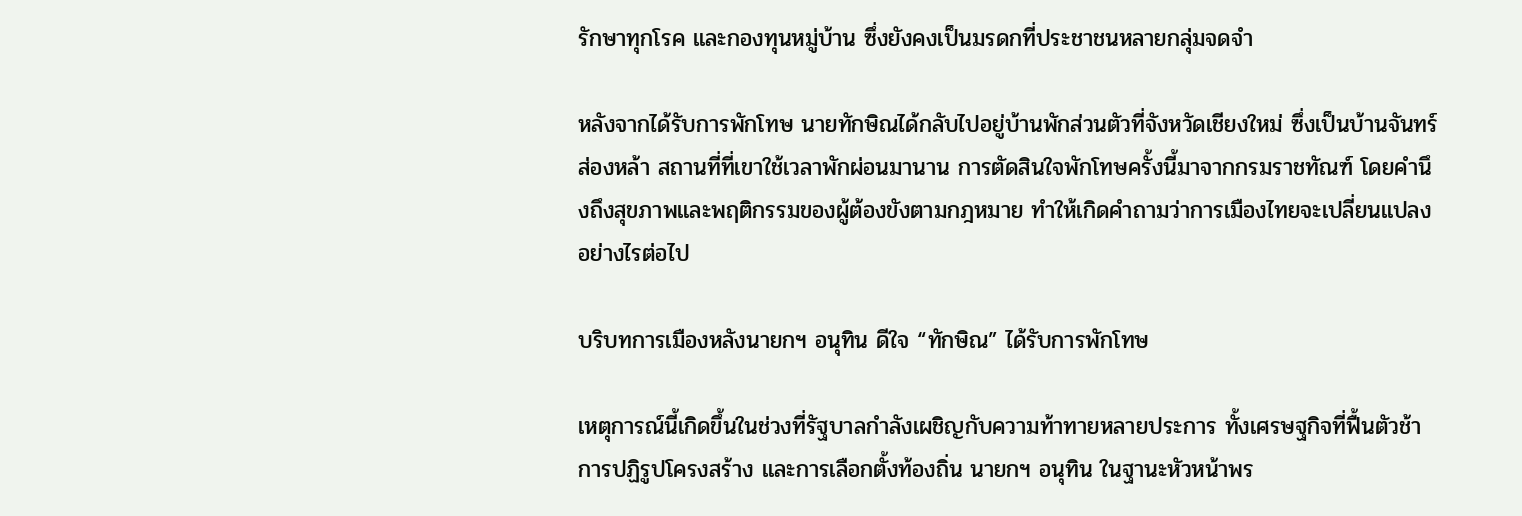รักษาทุกโรค และกองทุนหมู่บ้าน ซึ่งยังคงเป็นมรดกที่ประชาชนหลายกลุ่มจดจำ

หลังจากได้รับการพักโทษ นายทักษิณได้กลับไปอยู่บ้านพักส่วนตัวที่จังหวัดเชียงใหม่ ซึ่งเป็นบ้านจันทร์ส่องหล้า สถานที่ที่เขาใช้เวลาพักผ่อนมานาน การตัดสินใจพักโทษครั้งนี้มาจากกรมราชทัณฑ์ โดยคำนึงถึงสุขภาพและพฤติกรรมของผู้ต้องขังตามกฎหมาย ทำให้เกิดคำถามว่าการเมืองไทยจะเปลี่ยนแปลงอย่างไรต่อไป

บริบทการเมืองหลังนายกฯ อนุทิน ดีใจ “ทักษิณ” ได้รับการพักโทษ

เหตุการณ์นี้เกิดขึ้นในช่วงที่รัฐบาลกำลังเผชิญกับความท้าทายหลายประการ ทั้งเศรษฐกิจที่ฟื้นตัวช้า การปฏิรูปโครงสร้าง และการเลือกตั้งท้องถิ่น นายกฯ อนุทิน ในฐานะหัวหน้าพร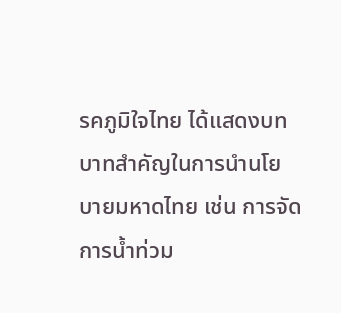รคภูมิใจไทย ได้แสดงบทบาทสำคัญในการนำนโยบายมหาดไทย เช่น การจัดการน้ำท่วม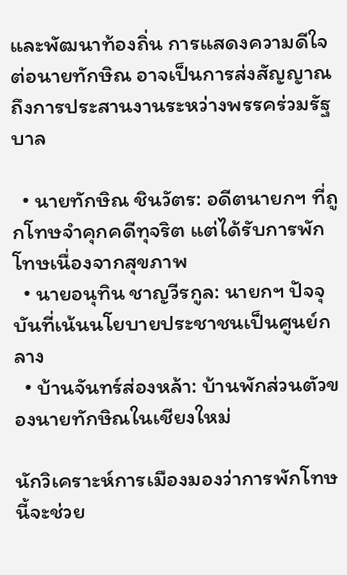และพัฒนาท้องถิ่น การแสดงความดีใจต่อนายทักษิณ อาจเป็นการส่งสัญญาณถึงการประสานงานระหว่างพรรคร่วมรัฐบาล

  • นายทักษิณ ชินวัตร: อดีตนายกฯ ที่ถูกโทษจำคุกคดีทุจริต แต่ได้รับการพักโทษเนื่องจากสุขภาพ
  • นายอนุทิน ชาญวีรกูล: นายกฯ ปัจจุบันที่เน้นนโยบายประชาชนเป็นศูนย์กลาง
  • บ้านจันทร์ส่องหล้า: บ้านพักส่วนตัวของนายทักษิณในเชียงใหม่

นักวิเคราะห์การเมืองมองว่าการพักโทษนี้จะช่วย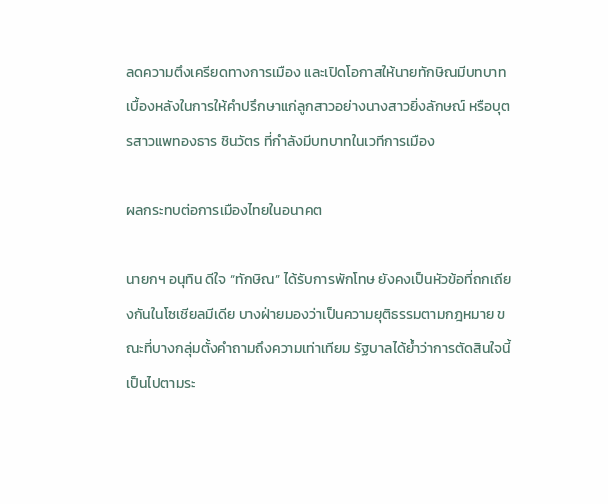ลดความตึงเครียดทางการเมือง และเปิดโอกาสให้นายทักษิณมีบทบาทเบื้องหลังในการให้คำปรึกษาแก่ลูกสาวอย่างนางสาวยิ่งลักษณ์ หรือบุตรสาวแพทองธาร ชินวัตร ที่กำลังมีบทบาทในเวทีการเมือง

ผลกระทบต่อการเมืองไทยในอนาคต

นายกฯ อนุทิน ดีใจ “ทักษิณ” ได้รับการพักโทษ ยังคงเป็นหัวข้อที่ถกเถียงกันในโซเชียลมีเดีย บางฝ่ายมองว่าเป็นความยุติธรรมตามกฎหมาย ขณะที่บางกลุ่มตั้งคำถามถึงความเท่าเทียม รัฐบาลได้ย้ำว่าการตัดสินใจนี้เป็นไปตามระ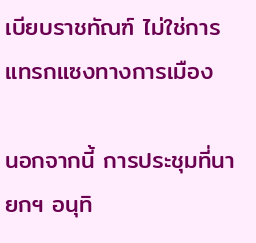เบียบราชทัณฑ์ ไม่ใช่การแทรกแซงทางการเมือง

นอกจากนี้ การประชุมที่นายกฯ อนุทิ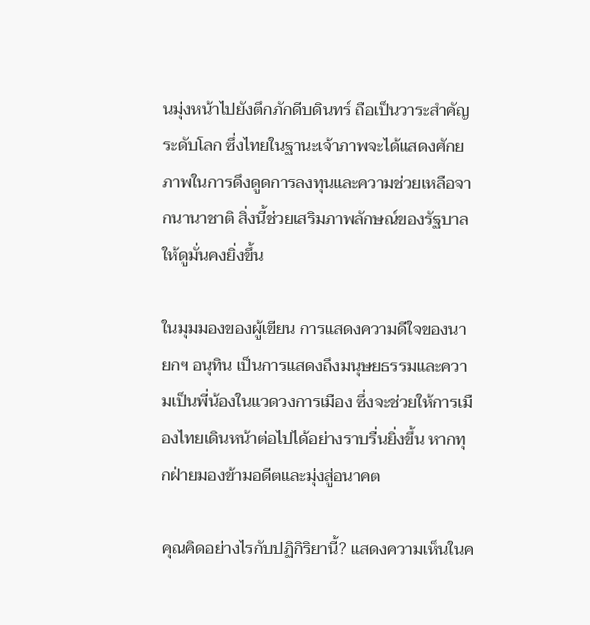นมุ่งหน้าไปยังตึกภักดีบดินทร์ ถือเป็นวาระสำคัญระดับโลก ซึ่งไทยในฐานะเจ้าภาพจะได้แสดงศักยภาพในการดึงดูดการลงทุนและความช่วยเหลือจากนานาชาติ สิ่งนี้ช่วยเสริมภาพลักษณ์ของรัฐบาลให้ดูมั่นคงยิ่งขึ้น

ในมุมมองของผู้เขียน การแสดงความดีใจของนายกฯ อนุทิน เป็นการแสดงถึงมนุษยธรรมและความเป็นพี่น้องในแวดวงการเมือง ซึ่งจะช่วยให้การเมืองไทยเดินหน้าต่อไปได้อย่างราบรื่นยิ่งขึ้น หากทุกฝ่ายมองข้ามอดีตและมุ่งสู่อนาคต

คุณคิดอย่างไรกับปฏิกิริยานี้? แสดงความเห็นในค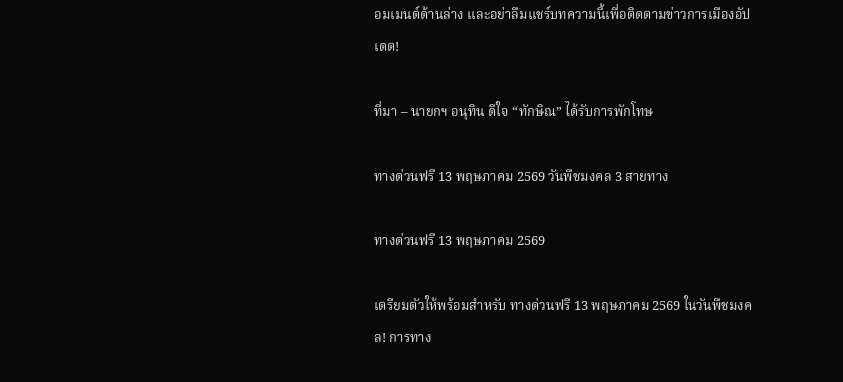อมเมนต์ด้านล่าง และอย่าลืมแชร์บทความนี้เพื่อติดตามข่าวการเมืองอัปเดต!

ที่มา – นายกฯ อนุทิน ดีใจ “ทักษิณ” ได้รับการพักโทษ

ทางด่วนฟรี 13 พฤษภาคม 2569 วันพืชมงคล 3 สายทาง

ทางด่วนฟรี 13 พฤษภาคม 2569

เตรียมตัวให้พร้อมสำหรับ ทางด่วนฟรี 13 พฤษภาคม 2569 ในวันพืชมงคล! การทาง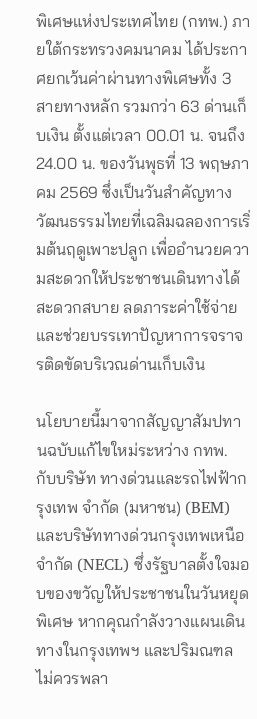พิเศษแห่งประเทศไทย (กทพ.) ภายใต้กระทรวงคมนาคม ได้ประกาศยกเว้นค่าผ่านทางพิเศษทั้ง 3 สายทางหลัก รวมกว่า 63 ด่านเก็บเงิน ตั้งแต่เวลา 00.01 น. จนถึง 24.00 น. ของวันพุธที่ 13 พฤษภาคม 2569 ซึ่งเป็นวันสำคัญทางวัฒนธรรมไทยที่เฉลิมฉลองการเริ่มต้นฤดูเพาะปลูก เพื่ออำนวยความสะดวกให้ประชาชนเดินทางได้สะดวกสบาย ลดภาระค่าใช้จ่าย และช่วยบรรเทาปัญหาการจราจรติดขัดบริเวณด่านเก็บเงิน

นโยบายนี้มาจากสัญญาสัมปทานฉบับแก้ไขใหม่ระหว่าง กทพ. กับบริษัท ทางด่วนและรถไฟฟ้ากรุงเทพ จำกัด (มหาชน) (BEM) และบริษัททางด่วนกรุงเทพเหนือ จำกัด (NECL) ซึ่งรัฐบาลตั้งใจมอบของขวัญให้ประชาชนในวันหยุดพิเศษ หากคุณกำลังวางแผนเดินทางในกรุงเทพฯ และปริมณฑล ไม่ควรพลา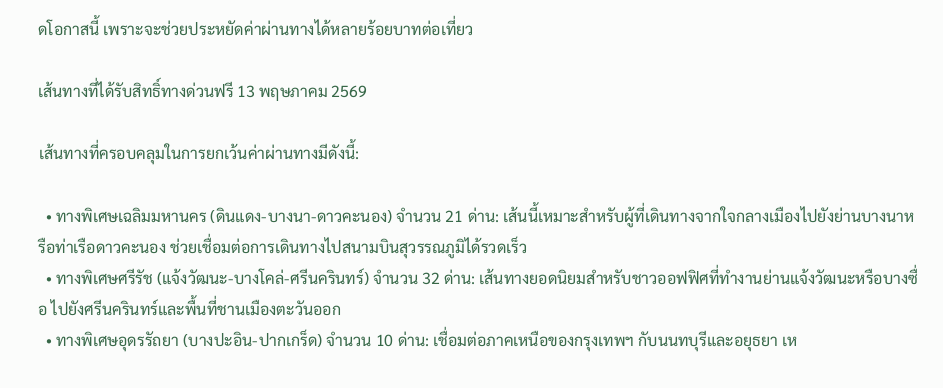ดโอกาสนี้ เพราะจะช่วยประหยัดค่าผ่านทางได้หลายร้อยบาทต่อเที่ยว

เส้นทางที่ได้รับสิทธิ์ทางด่วนฟรี 13 พฤษภาคม 2569

เส้นทางที่ครอบคลุมในการยกเว้นค่าผ่านทางมีดังนี้:

  • ทางพิเศษเฉลิมมหานคร (ดินแดง-บางนา-ดาวคะนอง) จำนวน 21 ด่าน: เส้นนี้เหมาะสำหรับผู้ที่เดินทางจากใจกลางเมืองไปยังย่านบางนาหรือท่าเรือดาวคะนอง ช่วยเชื่อมต่อการเดินทางไปสนามบินสุวรรณภูมิได้รวดเร็ว
  • ทางพิเศษศรีรัช (แจ้งวัฒนะ-บางโคล่-ศรีนครินทร์) จำนวน 32 ด่าน: เส้นทางยอดนิยมสำหรับชาวออฟฟิศที่ทำงานย่านแจ้งวัฒนะหรือบางซื่อ ไปยังศรีนครินทร์และพื้นที่ชานเมืองตะวันออก
  • ทางพิเศษอุดรรัถยา (บางปะอิน-ปากเกร็ด) จำนวน 10 ด่าน: เชื่อมต่อภาคเหนือของกรุงเทพฯ กับนนทบุรีและอยุธยา เห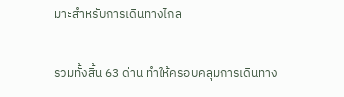มาะสำหรับการเดินทางไกล

รวมทั้งสิ้น 63 ด่าน ทำให้ครอบคลุมการเดินทาง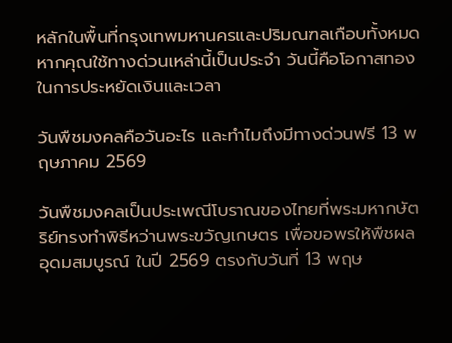หลักในพื้นที่กรุงเทพมหานครและปริมณฑลเกือบทั้งหมด หากคุณใช้ทางด่วนเหล่านี้เป็นประจำ วันนี้คือโอกาสทองในการประหยัดเงินและเวลา

วันพืชมงคลคือวันอะไร และทำไมถึงมีทางด่วนฟรี 13 พฤษภาคม 2569

วันพืชมงคลเป็นประเพณีโบราณของไทยที่พระมหากษัตริย์ทรงทำพิธีหว่านพระขวัญเกษตร เพื่อขอพรให้พืชผลอุดมสมบูรณ์ ในปี 2569 ตรงกับวันที่ 13 พฤษ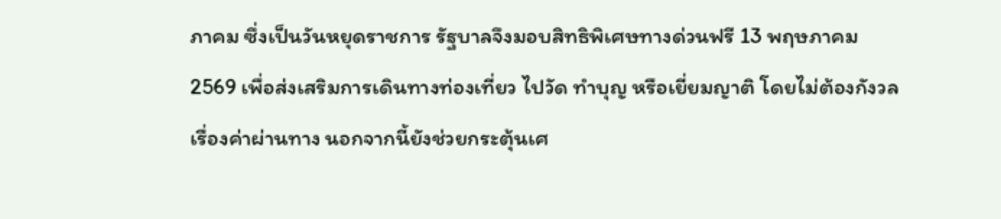ภาคม ซึ่งเป็นวันหยุดราชการ รัฐบาลจึงมอบสิทธิพิเศษทางด่วนฟรี 13 พฤษภาคม 2569 เพื่อส่งเสริมการเดินทางท่องเที่ยว ไปวัด ทำบุญ หรือเยี่ยมญาติ โดยไม่ต้องกังวลเรื่องค่าผ่านทาง นอกจากนี้ยังช่วยกระตุ้นเศ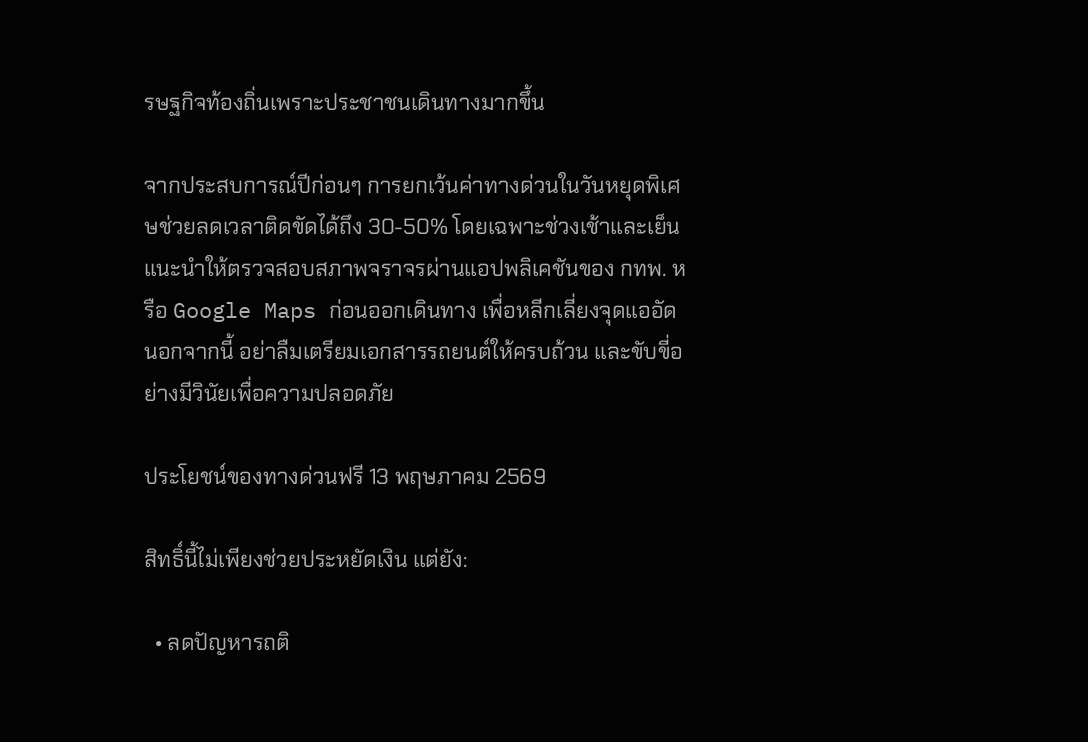รษฐกิจท้องถิ่นเพราะประชาชนเดินทางมากขึ้น

จากประสบการณ์ปีก่อนๆ การยกเว้นค่าทางด่วนในวันหยุดพิเศษช่วยลดเวลาติดขัดได้ถึง 30-50% โดยเฉพาะช่วงเช้าและเย็น แนะนำให้ตรวจสอบสภาพจราจรผ่านแอปพลิเคชันของ กทพ. หรือ Google Maps ก่อนออกเดินทาง เพื่อหลีกเลี่ยงจุดแออัด นอกจากนี้ อย่าลืมเตรียมเอกสารรถยนต์ให้ครบถ้วน และขับขี่อย่างมีวินัยเพื่อความปลอดภัย

ประโยชน์ของทางด่วนฟรี 13 พฤษภาคม 2569

สิทธิ์นี้ไม่เพียงช่วยประหยัดเงิน แต่ยัง:

  • ลดปัญหารถติ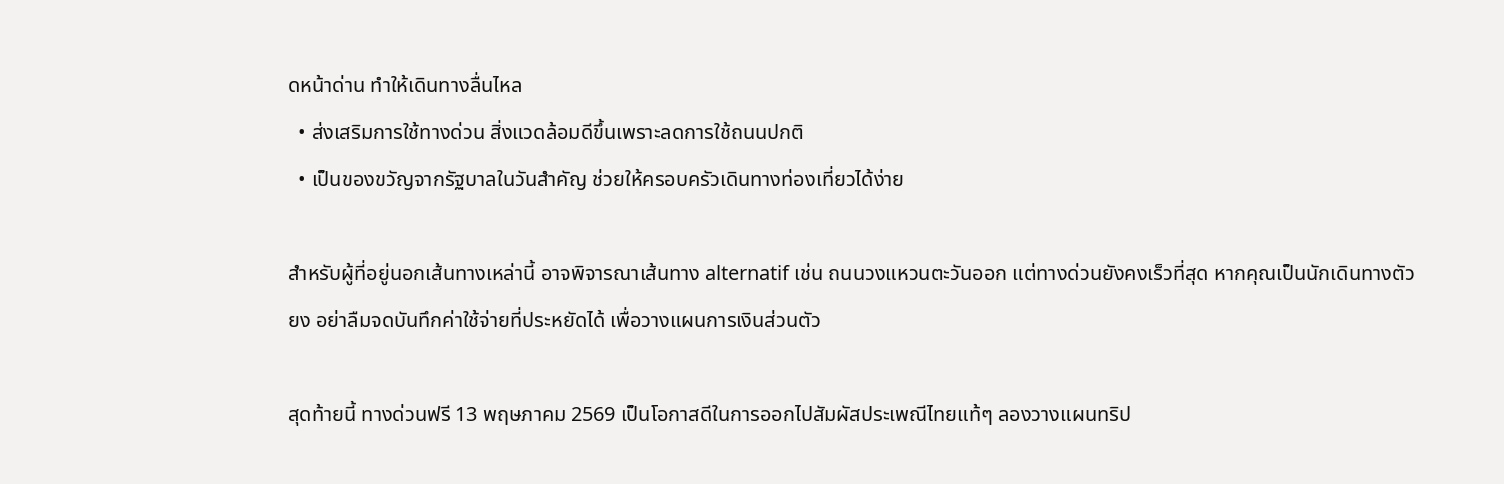ดหน้าด่าน ทำให้เดินทางลื่นไหล
  • ส่งเสริมการใช้ทางด่วน สิ่งแวดล้อมดีขึ้นเพราะลดการใช้ถนนปกติ
  • เป็นของขวัญจากรัฐบาลในวันสำคัญ ช่วยให้ครอบครัวเดินทางท่องเที่ยวได้ง่าย

สำหรับผู้ที่อยู่นอกเส้นทางเหล่านี้ อาจพิจารณาเส้นทาง alternatif เช่น ถนนวงแหวนตะวันออก แต่ทางด่วนยังคงเร็วที่สุด หากคุณเป็นนักเดินทางตัวยง อย่าลืมจดบันทึกค่าใช้จ่ายที่ประหยัดได้ เพื่อวางแผนการเงินส่วนตัว

สุดท้ายนี้ ทางด่วนฟรี 13 พฤษภาคม 2569 เป็นโอกาสดีในการออกไปสัมผัสประเพณีไทยแท้ๆ ลองวางแผนทริป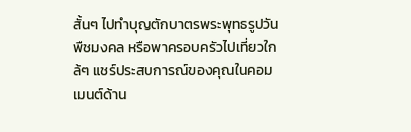สั้นๆ ไปทำบุญตักบาตรพระพุทธรูปวันพืชมงคล หรือพาครอบครัวไปเที่ยวใกล้ๆ แชร์ประสบการณ์ของคุณในคอมเมนต์ด้าน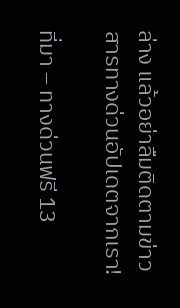ล่าง แล้วอย่าลืมติดตามข่าวสารทางด่วนอัปเดตจากเรา!

ที่มา – ทางด่วนฟรี 13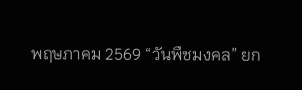พฤษภาคม 2569 “วันพืชมงคล” ยก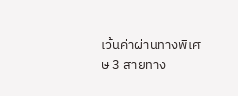เว้นค่าผ่านทางพิเศษ 3 สายทาง